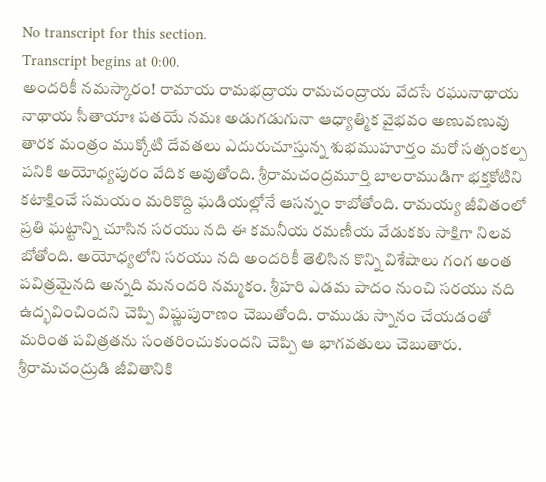No transcript for this section.
Transcript begins at 0:00.
అందరికీ నమస్కారం! రామాయ రామభద్రాయ రామచంద్రాయ వేదసే రఘునాథాయ నాథాయ సీతాయాః పతయే నమః అడుగడుగునా ఆధ్యాత్మిక వైభవం అణువణువు తారక మంత్రం ముక్కోటి దేవతలు ఎదురుచూస్తున్న శుభముహూర్తం మరో సత్సంకల్ప పనికి అయోధ్యపురం వేదిక అవుతోంది. శ్రీరామచంద్రమూర్తి బాలరాముడిగా భక్తకోటిని కటాక్షించే సమయం మరికొద్ది ఘడియల్లోనే ఆసన్నం కాబోతోంది. రామయ్య జీవితంలో ప్రతి ఘట్టాన్ని చూసిన సరయు నది ఈ కమనీయ రమణీయ వేడుకకు సాక్షిగా నిలవ బోతోంది. అయోధ్యలోని సరయు నది అందరికీ తెలిసిన కొన్ని విశేషాలు గంగ అంత పవిత్రమైనది అన్నది మనందరి నమ్మకం. శ్రీహరి ఎడమ పాదం నుంచి సరయు నది ఉద్భవించిందని చెప్పి విష్ణుపురాణం చెబుతోంది. రాముడు స్నానం చేయడంతో మరింత పవిత్రతను సంతరించుకుందని చెప్పి ఆ భాగవతులు చెబుతారు. శ్రీరామచంద్రుడి జీవితానికి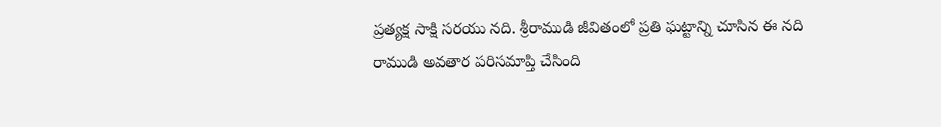ప్రత్యక్ష సాక్షి సరయు నది. శ్రీరాముడి జీవితంలో ప్రతి ఘట్టాన్ని చూసిన ఈ నది రాముడి అవతార పరిసమాప్తి చేసింది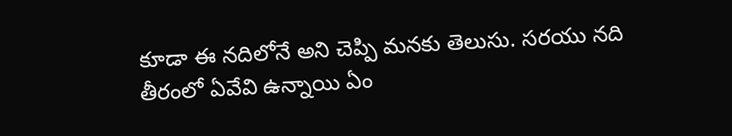కూడా ఈ నదిలోనే అని చెప్పి మనకు తెలుసు. సరయు నది తీరంలో ఏవేవి ఉన్నాయి ఏం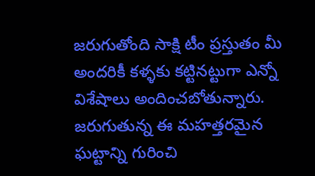జరుగుతోంది సాక్షి టీం ప్రస్తుతం మీ అందరికీ కళ్ళకు కట్టినట్టుగా ఎన్నో విశేషాలు అందించబోతున్నారు. జరుగుతున్న ఈ మహత్తరమైన ఘట్టాన్ని గురించి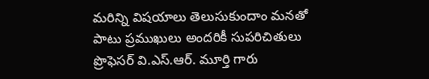మరిన్ని విషయాలు తెలుసుకుందాం మనతో పాటు ప్రముఖులు అందరికీ సుపరిచితులు ప్రొఫెసర్ వి.ఎస్.ఆర్. మూర్తి గారు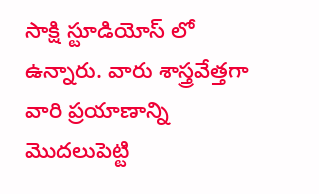సాక్షి స్టూడియోస్ లో ఉన్నారు. వారు శాస్త్రవేత్తగా వారి ప్రయాణాన్ని మొదలుపెట్టి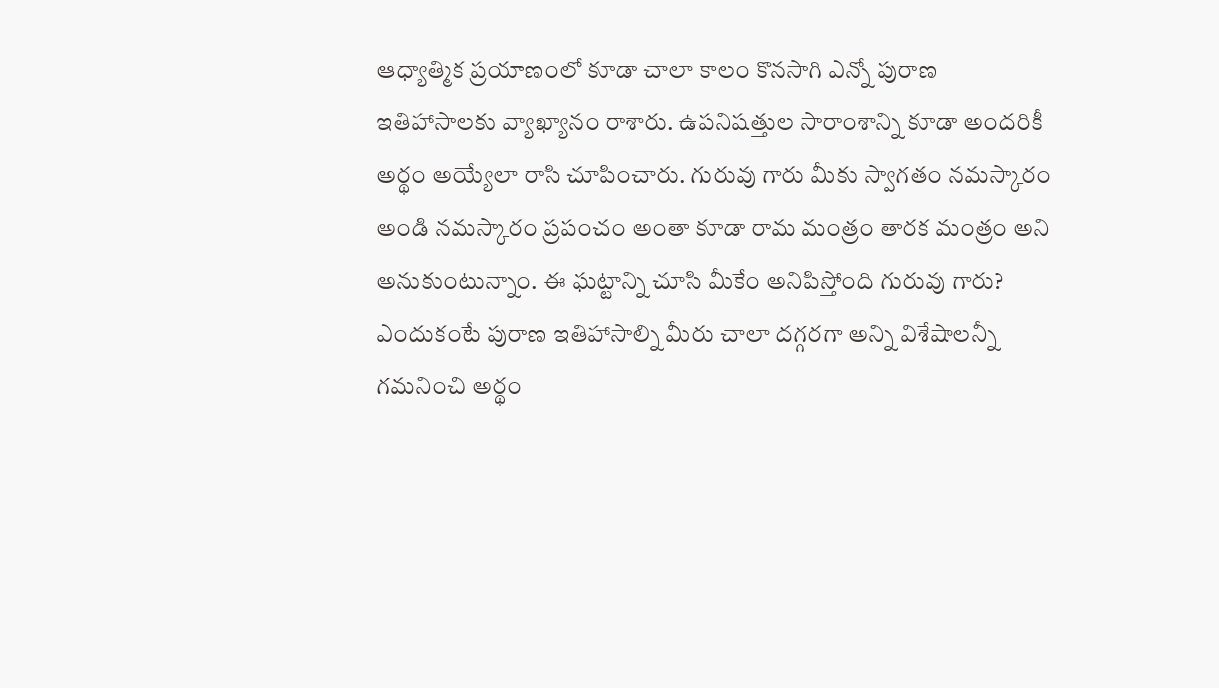ఆధ్యాత్మిక ప్రయాణంలో కూడా చాలా కాలం కొనసాగి ఎన్నో పురాణ ఇతిహాసాలకు వ్యాఖ్యానం రాశారు. ఉపనిషత్తుల సారాంశాన్ని కూడా అందరికీ అర్థం అయ్యేలా రాసి చూపించారు. గురువు గారు మీకు స్వాగతం నమస్కారం అండి నమస్కారం ప్రపంచం అంతా కూడా రామ మంత్రం తారక మంత్రం అని అనుకుంటున్నాం. ఈ ఘట్టాన్ని చూసి మీకేం అనిపిస్తోంది గురువు గారు? ఎందుకంటే పురాణ ఇతిహాసాల్ని మీరు చాలా దగ్గరగా అన్ని విశేషాలన్నీ గమనించి అర్థం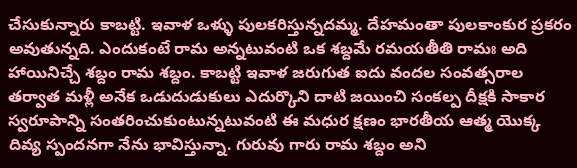చేసుకున్నారు కాబట్టి. ఇవాళ ఒళ్ళు పులకరిస్తున్నదమ్మ. దేహమంతా పులకాంకుర ప్రకరం అవుతున్నది. ఎందుకంటే రామ అన్నటువంటి ఒక శబ్దమే రమయతీతి రామః అది హాయినిచ్చే శబ్దం రామ శబ్దం. కాబట్టి ఇవాళ జరుగుత ఐదు వందల సంవత్సరాల తర్వాత మళ్లీ అనేక ఒడుదుడుకులు ఎదుర్కొని దాటి జయించి సంకల్ప దీక్షకి సాకార స్వరూపాన్ని సంతరించుకుంటున్నటువంటి ఈ మధుర క్షణం భారతీయ ఆత్మ యొక్క దివ్య స్పందనగా నేను భావిస్తున్నా. గురువు గారు రామ శబ్దం అని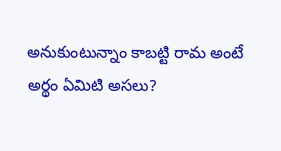అనుకుంటున్నాం కాబట్టి రామ అంటే అర్థం ఏమిటి అసలు?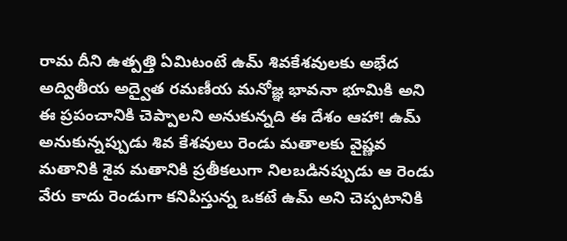రామ దీని ఉత్పత్తి ఏమిటంటే ఉమ్ శివకేశవులకు అభేద అద్వితీయ అద్వైత రమణీయ మనోజ్ఞ భావనా భూమికి అని ఈ ప్రపంచానికి చెప్పాలని అనుకున్నది ఈ దేశం ఆహా! ఉమ్ అనుకున్నప్పుడు శివ కేశవులు రెండు మతాలకు వైష్ణవ మతానికి శైవ మతానికి ప్రతీకలుగా నిలబడినప్పుడు ఆ రెండు వేరు కాదు రెండుగా కనిపిస్తున్న ఒకటే ఉమ్ అని చెప్పటానికి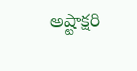అష్టాక్షరి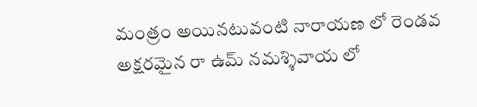మంత్రం అయినటువంటి నారాయణ లో రెండవ అక్షరమైన రా ఉమ్ నమశ్శివాయ లో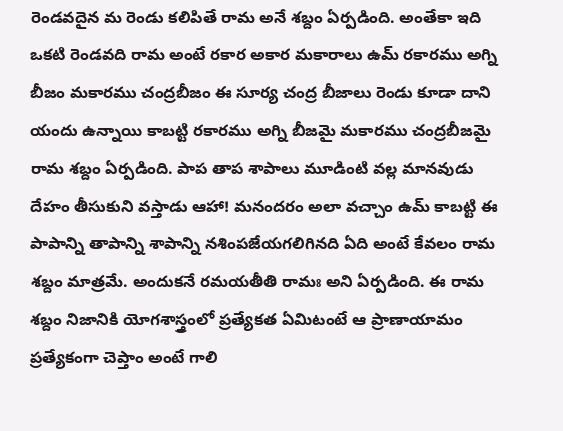రెండవదైన మ రెండు కలిపితే రామ అనే శబ్దం ఏర్పడింది. అంతేకా ఇది ఒకటి రెండవది రామ అంటే రకార అకార మకారాలు ఉమ్ రకారము అగ్ని బీజం మకారము చంద్రబీజం ఈ సూర్య చంద్ర బీజాలు రెండు కూడా దాని యందు ఉన్నాయి కాబట్టి రకారము అగ్ని బీజమై మకారము చంద్రబీజమై రామ శబ్దం ఏర్పడింది. పాప తాప శాపాలు మూడింటి వల్ల మానవుడు దేహం తీసుకుని వస్తాడు ఆహా! మనందరం అలా వచ్చాం ఉమ్ కాబట్టి ఈ పాపాన్ని తాపాన్ని శాపాన్ని నశింపజేయగలిగినది ఏది అంటే కేవలం రామ శబ్దం మాత్రమే. అందుకనే రమయతీతి రామః అని ఏర్పడింది. ఈ రామ శబ్దం నిజానికి యోగశాస్త్రంలో ప్రత్యేకత ఏమిటంటే ఆ ప్రాణాయామం ప్రత్యేకంగా చెప్తాం అంటే గాలి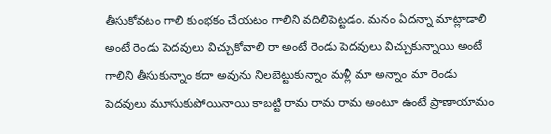తీసుకోవటం గాలి కుంభకం చేయటం గాలిని వదిలిపెట్టడం. మనం ఏదన్నా మాట్లాడాలి అంటే రెండు పెదవులు విచ్చుకోవాలి రా అంటే రెండు పెదవులు విచ్చుకున్నాయి అంటే గాలిని తీసుకున్నాం కదా అవును నిలబెట్టుకున్నాం మళ్లీ మా అన్నాం మా రెండు పెదవులు మూసుకుపోయినాయి కాబట్టి రామ రామ రామ అంటూ ఉంటే ప్రాణాయామం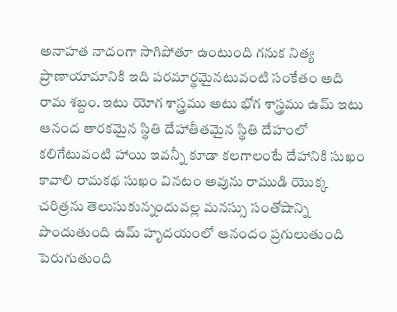అనాహత నాదంగా సాగిపోతూ ఉంటుంది గనుక నిత్య ప్రాణాయామానికి ఇది పరమార్థమైనటువంటి సంకేతం అది రామ శబ్దం. ఇటు యోగ శాస్త్రము అటు భోగ శాస్త్రము ఉమ్ ఇటు ఆనంద తారకమైన స్థితి దేహాతీతమైన స్థితి దేహంలో కలిగేటువంటి హాయి ఇవన్నీ కూడా కలగాలంటే దేహానికి సుఖం కావాలి రామకథ సుఖం వినటం అవును రాముడి యొక్క చరిత్రను తెలుసుకున్నందువల్ల మనస్సు సంతోషాన్ని పొందుతుంది ఉమ్ హృదయంలో ఆనందం ప్రగులుతుంది పెరుగుతుంది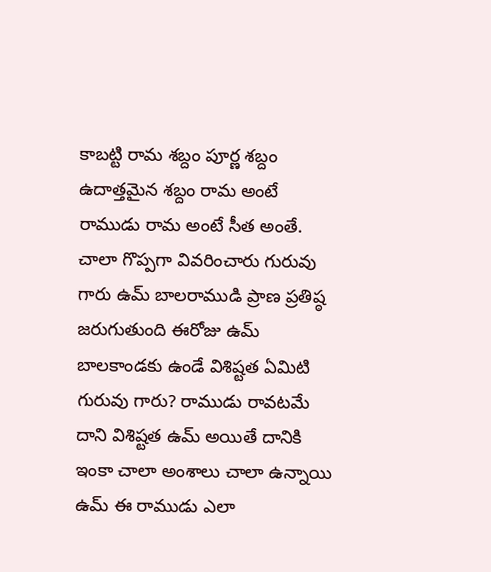కాబట్టి రామ శబ్దం పూర్ణ శబ్దం ఉదాత్తమైన శబ్దం రామ అంటే రాముడు రామ అంటే సీత అంతే. చాలా గొప్పగా వివరించారు గురువు గారు ఉమ్ బాలరాముడి ప్రాణ ప్రతిష్ఠ జరుగుతుంది ఈరోజు ఉమ్ బాలకాండకు ఉండే విశిష్టత ఏమిటి గురువు గారు? రాముడు రావటమే దాని విశిష్టత ఉమ్ అయితే దానికి ఇంకా చాలా అంశాలు చాలా ఉన్నాయి ఉమ్ ఈ రాముడు ఎలా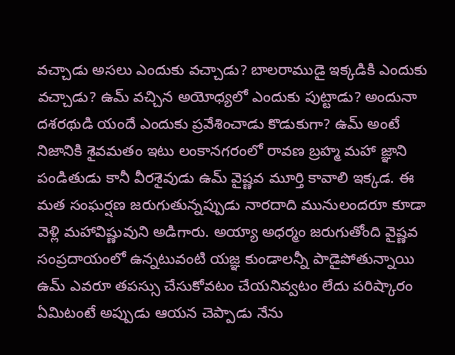వచ్చాడు అసలు ఎందుకు వచ్చాడు? బాలరాముడై ఇక్కడికి ఎందుకు వచ్చాడు? ఉమ్ వచ్చిన అయోధ్యలో ఎందుకు పుట్టాడు? అందునా దశరథుడి యందే ఎందుకు ప్రవేశించాడు కొడుకుగా? ఉమ్ అంటే నిజానికి శైవమతం ఇటు లంకానగరంలో రావణ బ్రహ్మ మహా జ్ఞాని పండితుడు కానీ వీరశైవుడు ఉమ్ వైష్ణవ మూర్తి కావాలి ఇక్కడ. ఈ మత సంఘర్షణ జరుగుతున్నప్పుడు నారదాది మునులందరూ కూడా వెళ్లి మహావిష్ణువుని అడిగారు. అయ్యా అధర్మం జరుగుతోంది వైష్ణవ సంప్రదాయంలో ఉన్నటువంటి యజ్ఞ కుండాలన్నీ పాడైపోతున్నాయి ఉమ్ ఎవరూ తపస్సు చేసుకోవటం చేయనివ్వటం లేదు పరిష్కారం ఏమిటంటే అప్పుడు ఆయన చెప్పాడు నేను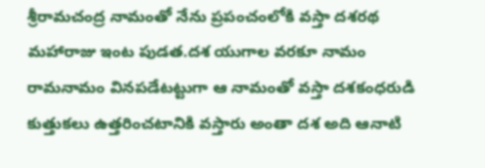శ్రీరామచంద్ర నామంతో నేను ప్రపంచంలోకి వస్తా దశరథ మహారాజు ఇంట పుడత.దశ యుగాల వరకూ నామం రామనామం వినపడేటట్టుగా ఆ నామంతో వస్తా దశకంధరుడి కుత్తుకలు ఉత్తరించటానికి వస్తారు అంతా దశ అది ఆనాటి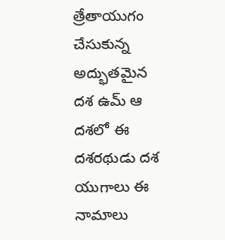త్రేతాయుగం చేసుకున్న అద్భుతమైన దశ ఉమ్ ఆ దశలో ఈ దశరథుడు దశ యుగాలు ఈ నామాలు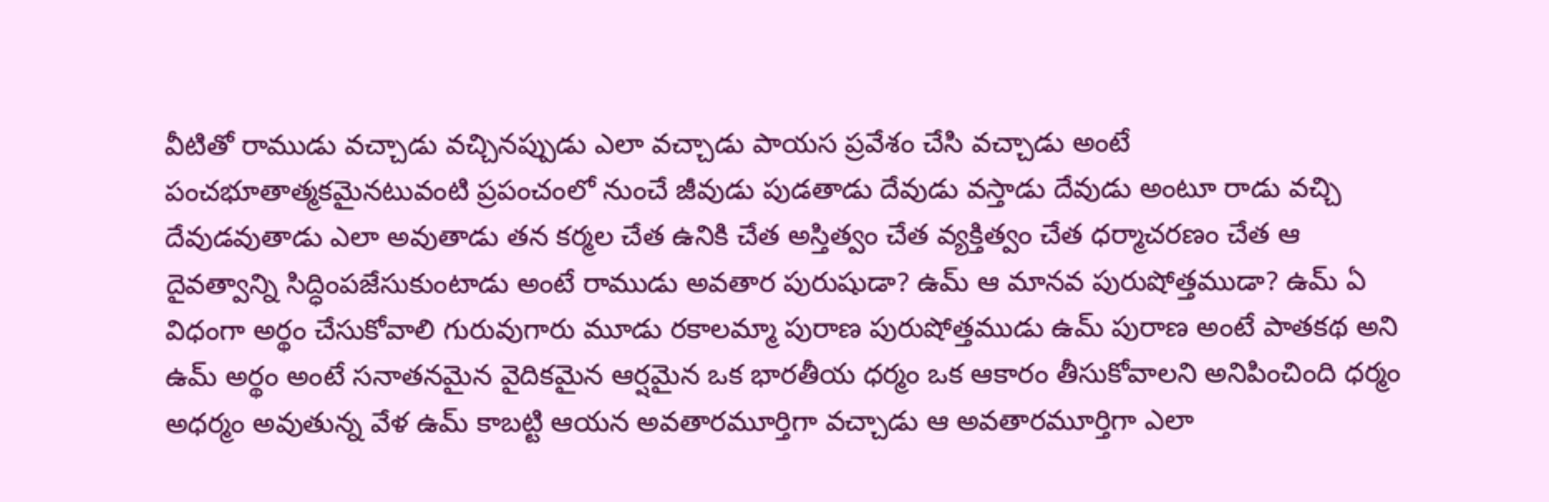వీటితో రాముడు వచ్చాడు వచ్చినప్పుడు ఎలా వచ్చాడు పాయస ప్రవేశం చేసి వచ్చాడు అంటే పంచభూతాత్మకమైనటువంటి ప్రపంచంలో నుంచే జీవుడు పుడతాడు దేవుడు వస్తాడు దేవుడు అంటూ రాడు వచ్చి దేవుడవుతాడు ఎలా అవుతాడు తన కర్మల చేత ఉనికి చేత అస్తిత్వం చేత వ్యక్తిత్వం చేత ధర్మాచరణం చేత ఆ దైవత్వాన్ని సిద్ధింపజేసుకుంటాడు అంటే రాముడు అవతార పురుషుడా? ఉమ్ ఆ మానవ పురుషోత్తముడా? ఉమ్ ఏ విధంగా అర్థం చేసుకోవాలి గురువుగారు మూడు రకాలమ్మా పురాణ పురుషోత్తముడు ఉమ్ పురాణ అంటే పాతకథ అని ఉమ్ అర్థం అంటే సనాతనమైన వైదికమైన ఆర్షమైన ఒక భారతీయ ధర్మం ఒక ఆకారం తీసుకోవాలని అనిపించింది ధర్మం అధర్మం అవుతున్న వేళ ఉమ్ కాబట్టి ఆయన అవతారమూర్తిగా వచ్చాడు ఆ అవతారమూర్తిగా ఎలా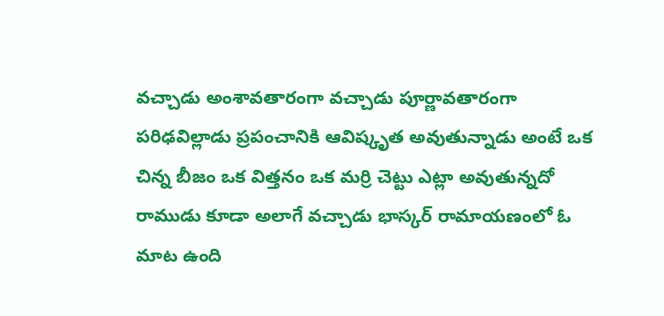వచ్చాడు అంశావతారంగా వచ్చాడు పూర్ణావతారంగా పరిఢవిల్లాడు ప్రపంచానికి ఆవిష్కృత అవుతున్నాడు అంటే ఒక చిన్న బీజం ఒక విత్తనం ఒక మర్రి చెట్టు ఎట్లా అవుతున్నదో రాముడు కూడా అలాగే వచ్చాడు భాస్కర్ రామాయణంలో ఓ మాట ఉంది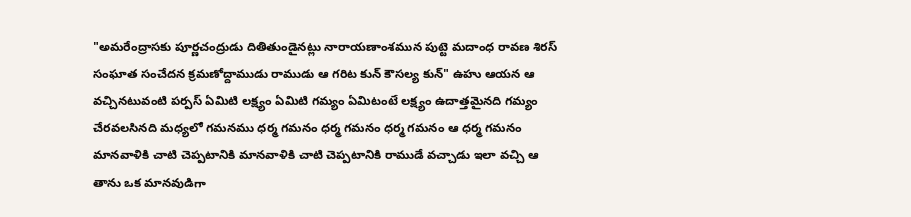"అమరేంద్రాసకు పూర్ణచంద్రుడు దితితుండైనట్లు నారాయణాంశమున పుట్టె మదాంధ రావణ శిరస్ సంఘాత సంచేదన క్రమణోద్దాముడు రాముడు ఆ గరిట కున్ కౌసల్య కున్" ఉహు ఆయన ఆ వచ్చినటువంటి పర్పస్ ఏమిటి లక్ష్యం ఏమిటి గమ్యం ఏమిటంటే లక్ష్యం ఉదాత్తమైనది గమ్యం చేరవలసినది మధ్యలో గమనము ధర్మ గమనం ధర్మ గమనం ధర్మ గమనం ఆ ధర్మ గమనం మానవాళికి చాటి చెప్పటానికి మానవాళికి చాటి చెప్పటానికి రాముడే వచ్చాడు ఇలా వచ్చి ఆ తాను ఒక మానవుడిగా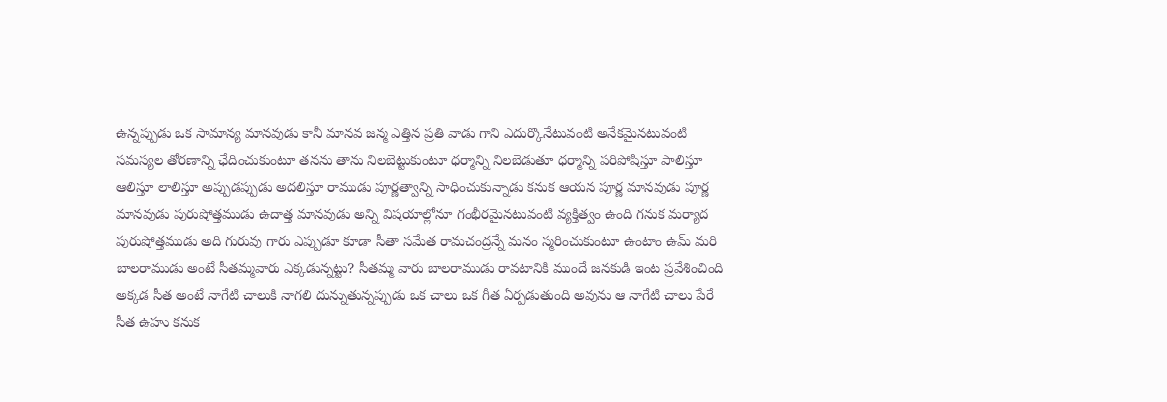ఉన్నప్పుడు ఒక సామాన్య మానవుడు కానీ మానవ జన్మ ఎత్తిన ప్రతి వాడు గాని ఎదుర్కొనేటువంటి అనేకమైనటువంటి సమస్యల తోరణాన్ని ఛేదించుకుంటూ తనను తాను నిలబెట్టుకుంటూ ధర్మాన్ని నిలబెడుతూ ధర్మాన్ని పరిపోషిస్తూ పాలిస్తూ ఆలిస్తూ లాలిస్తూ అప్పుడప్పుడు అదలిస్తూ రాముడు పూర్ణత్వాన్ని సాధించుకున్నాడు కనుక ఆయన పూర్ణ మానవుడు పూర్ణ మానవుడు పురుషోత్తముడు ఉదాత్త మానవుడు అన్ని విషయాల్లోనూ గంభీరమైనటువంటి వ్యక్తిత్వం ఉంది గనుక మర్యాద పురుషోత్తముడు అది గురువు గారు ఎప్పుడూ కూడా సీతా సమేత రామచంద్రన్నే మనం స్మరించుకుంటూ ఉంటాం ఉమ్ మరి బాలరాముడు అంటే సీతమ్మవారు ఎక్కడున్నట్టు? సీతమ్మ వారు బాలరాముడు రావటానికి ముందే జనకుడి ఇంట ప్రవేశించింది అక్కడ సీత అంటే నాగేటి చాలుకి నాగలి దున్నుతున్నప్పుడు ఒక చాలు ఒక గీత ఏర్పడుతుంది అవును ఆ నాగేటి చాలు పేరే సీత ఉహు కనుక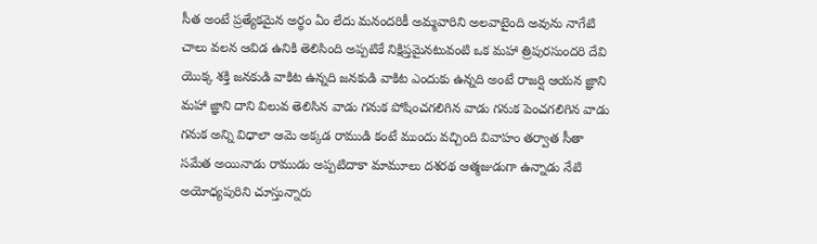సీత అంటే ప్రత్యేకమైన అర్థం ఏం లేదు మనందరికీ అమ్మవారిని అలవాటైంది అవును నాగేటి చాలు వలన ఆవిడ ఉనికి తెలిసింది అప్పటికే నిక్షిప్తమైనటువంటి ఒక మహా త్రిపురసుందరి దేవి యొక్క శక్తి జనకుడి వాకిట ఉన్నది జనకుడి వాకిట ఎందుకు ఉన్నది అంటే రాజర్షి ఆయన జ్ఞాని మహా జ్ఞాని దాని విలువ తెలిసిన వాడు గనుక పోషించగలిగిన వాడు గనుక పెంచగలిగిన వాడు గనుక అన్ని విధాలా ఆమె అక్కడ రాముడి కంటే ముందు వచ్చింది వివాహం తర్వాత సీతా సమేత అయినాడు రాముడు అప్పటిదాకా మామూలు దశరథ ఆత్మజుడుగా ఉన్నాడు నేటి అయోధ్యపురిని చూస్తున్నారు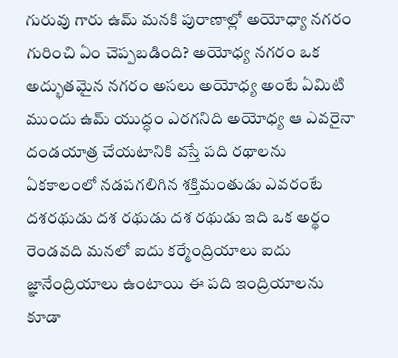గురువు గారు ఉమ్ మనకి పురాణాల్లో అయోధ్యా నగరం గురించి ఏం చెప్పబడింది? అయోధ్య నగరం ఒక అద్భుతమైన నగరం అసలు అయోధ్య అంటే ఏమిటి ముందు ఉమ్ యుద్ధం ఎరగనిది అయోధ్య ఆ ఎవరైనా దండయాత్ర చేయటానికి వస్తే పది రథాలను ఏకకాలంలో నడపగలిగిన శక్తిమంతుడు ఎవరంటే దశరథుడు దశ రథుడు దశ రథుడు ఇది ఒక అర్థం రెండవది మనలో ఐదు కర్మేంద్రియాలు ఐదు జ్ఞానేంద్రియాలు ఉంటాయి ఈ పది ఇంద్రియాలను కూడా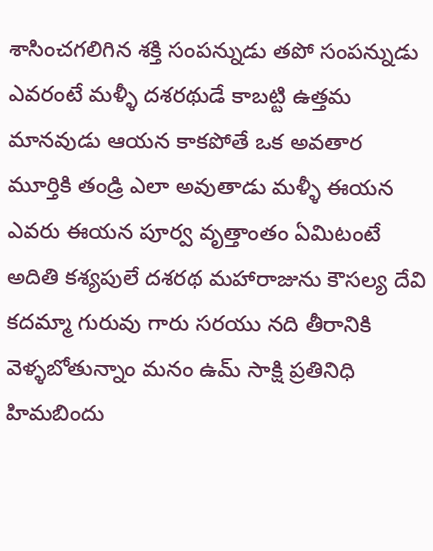శాసించగలిగిన శక్తి సంపన్నుడు తపో సంపన్నుడు ఎవరంటే మళ్ళీ దశరథుడే కాబట్టి ఉత్తమ మానవుడు ఆయన కాకపోతే ఒక అవతార మూర్తికి తండ్రి ఎలా అవుతాడు మళ్ళీ ఈయన ఎవరు ఈయన పూర్వ వృత్తాంతం ఏమిటంటే అదితి కశ్యపులే దశరథ మహారాజును కౌసల్య దేవి కదమ్మా గురువు గారు సరయు నది తీరానికి వెళ్ళబోతున్నాం మనం ఉమ్ సాక్షి ప్రతినిధి హిమబిందు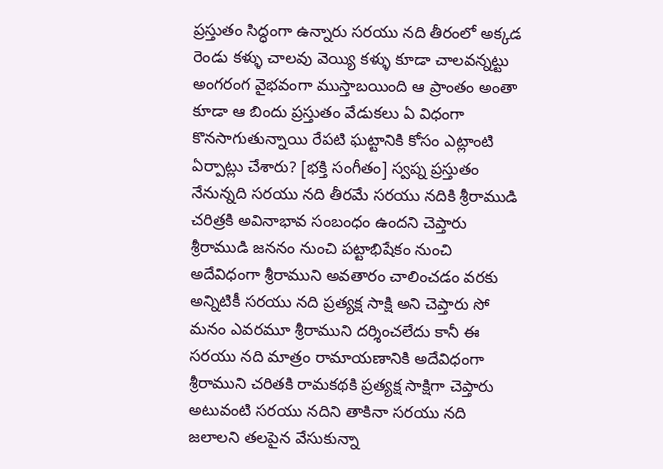ప్రస్తుతం సిద్ధంగా ఉన్నారు సరయు నది తీరంలో అక్కడ రెండు కళ్ళు చాలవు వెయ్యి కళ్ళు కూడా చాలవన్నట్టు అంగరంగ వైభవంగా ముస్తాబయింది ఆ ప్రాంతం అంతా కూడా ఆ బిందు ప్రస్తుతం వేడుకలు ఏ విధంగా కొనసాగుతున్నాయి రేపటి ఘట్టానికి కోసం ఎట్లాంటి ఏర్పాట్లు చేశారు? [భక్తి సంగీతం] స్వప్న ప్రస్తుతం నేనున్నది సరయు నది తీరమే సరయు నదికి శ్రీరాముడి చరిత్రకి అవినాభావ సంబంధం ఉందని చెప్తారు శ్రీరాముడి జననం నుంచి పట్టాభిషేకం నుంచి అదేవిధంగా శ్రీరాముని అవతారం చాలించడం వరకు అన్నిటికీ సరయు నది ప్రత్యక్ష సాక్షి అని చెప్తారు సో మనం ఎవరమూ శ్రీరాముని దర్శించలేదు కానీ ఈ సరయు నది మాత్రం రామాయణానికి అదేవిధంగా శ్రీరాముని చరితకి రామకథకి ప్రత్యక్ష సాక్షిగా చెప్తారు అటువంటి సరయు నదిని తాకినా సరయు నది జలాలని తలపైన వేసుకున్నా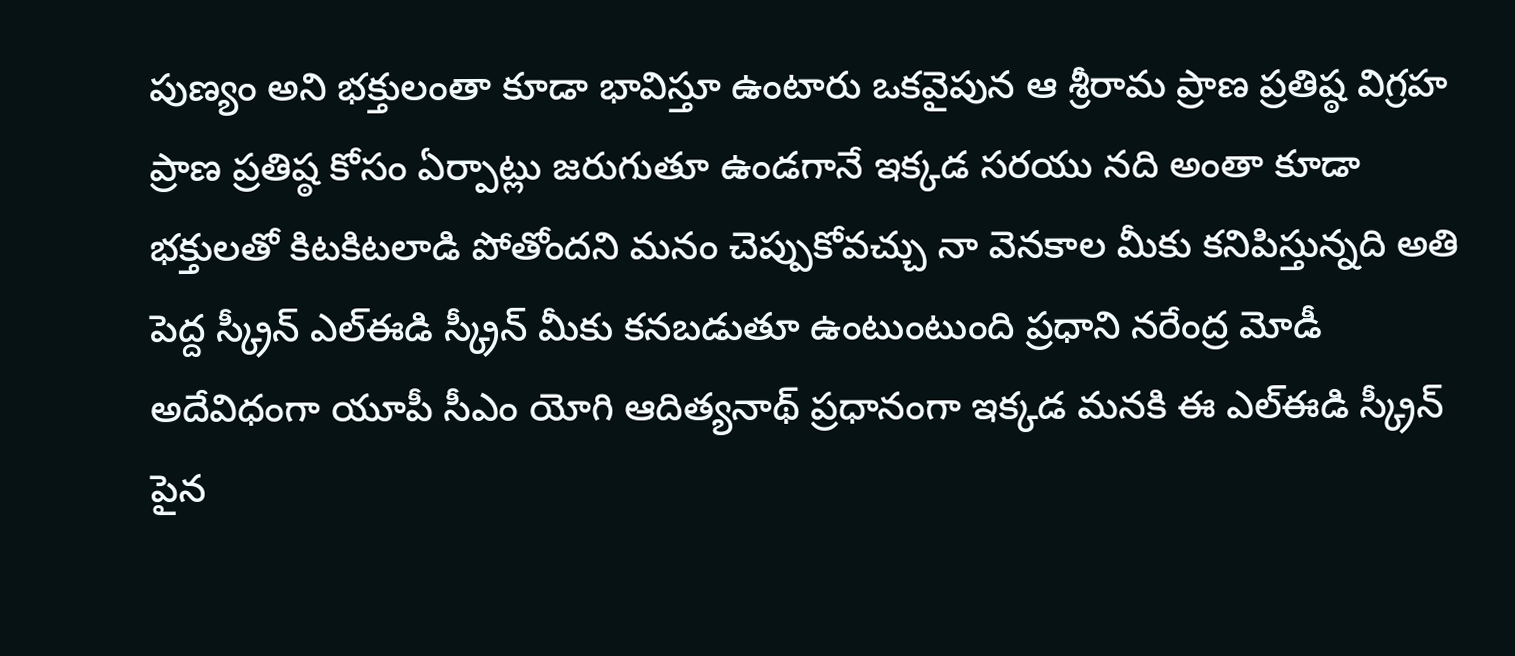పుణ్యం అని భక్తులంతా కూడా భావిస్తూ ఉంటారు ఒకవైపున ఆ శ్రీరామ ప్రాణ ప్రతిష్ఠ విగ్రహ ప్రాణ ప్రతిష్ఠ కోసం ఏర్పాట్లు జరుగుతూ ఉండగానే ఇక్కడ సరయు నది అంతా కూడా భక్తులతో కిటకిటలాడి పోతోందని మనం చెప్పుకోవచ్చు నా వెనకాల మీకు కనిపిస్తున్నది అతి పెద్ద స్క్రీన్ ఎల్ఈడి స్క్రీన్ మీకు కనబడుతూ ఉంటుంటుంది ప్రధాని నరేంద్ర మోడీ అదేవిధంగా యూపీ సీఎం యోగి ఆదిత్యనాథ్ ప్రధానంగా ఇక్కడ మనకి ఈ ఎల్ఈడి స్క్రీన్ పైన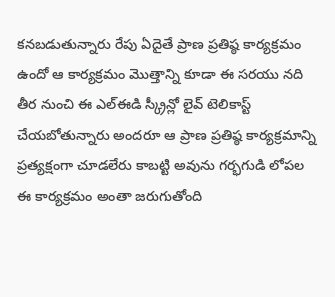కనబడుతున్నారు రేపు ఏదైతే ప్రాణ ప్రతిష్ఠ కార్యక్రమం ఉందో ఆ కార్యక్రమం మొత్తాన్ని కూడా ఈ సరయు నది తీర నుంచి ఈ ఎల్ఈడి స్క్రీన్లో లైవ్ టెలికాస్ట్ చేయబోతున్నారు అందరూ ఆ ప్రాణ ప్రతిష్ఠ కార్యక్రమాన్ని ప్రత్యక్షంగా చూడలేరు కాబట్టి అవును గర్భగుడి లోపల ఈ కార్యక్రమం అంతా జరుగుతోంది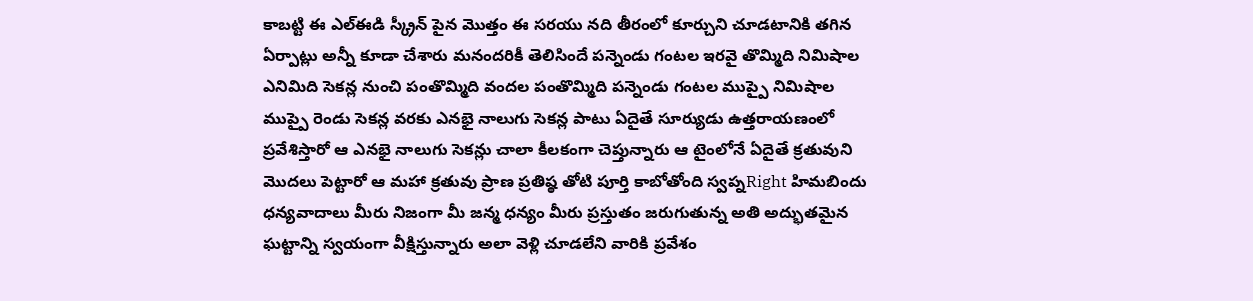కాబట్టి ఈ ఎల్ఈడి స్క్రీన్ పైన మొత్తం ఈ సరయు నది తీరంలో కూర్చుని చూడటానికి తగిన ఏర్పాట్లు అన్నీ కూడా చేశారు మనందరికీ తెలిసిందే పన్నెండు గంటల ఇరవై తొమ్మిది నిమిషాల ఎనిమిది సెకన్ల నుంచి పంతొమ్మిది వందల పంతొమ్మిది పన్నెండు గంటల ముప్పై నిమిషాల ముప్పై రెండు సెకన్ల వరకు ఎనభై నాలుగు సెకన్ల పాటు ఏదైతే సూర్యుడు ఉత్తరాయణంలో ప్రవేశిస్తారో ఆ ఎనభై నాలుగు సెకన్లు చాలా కీలకంగా చెప్తున్నారు ఆ టైంలోనే ఏదైతే క్రతువుని మొదలు పెట్టారో ఆ మహా క్రతువు ప్రాణ ప్రతిష్ఠ తోటి పూర్తి కాబోతోంది స్వప్నRight హిమబిందు ధన్యవాదాలు మీరు నిజంగా మీ జన్మ ధన్యం మీరు ప్రస్తుతం జరుగుతున్న అతి అద్భుతమైన ఘట్టాన్ని స్వయంగా వీక్షిస్తున్నారు అలా వెళ్లి చూడలేని వారికి ప్రవేశం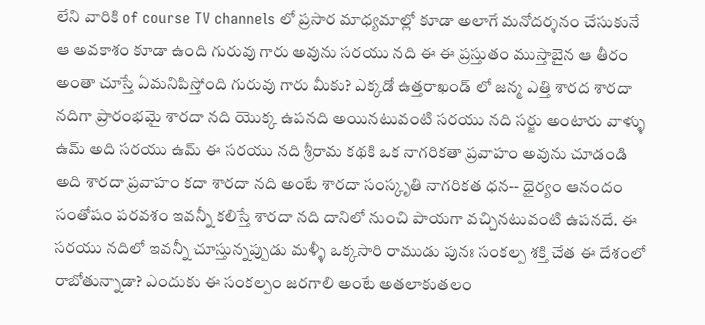లేని వారికి of course TV channels లో ప్రసార మాధ్యమాల్లో కూడా అలాగే మనోదర్శనం చేసుకునే ఆ అవకాశం కూడా ఉంది గురువు గారు అవును సరయు నది ఈ ఈ ప్రస్తుతం ముస్తాబైన ఆ తీరం అంతా చూస్తే ఏమనిపిస్తోంది గురువు గారు మీకు? ఎక్కడో ఉత్తరాఖండ్ లో జన్మ ఎత్తి శారద శారదా నదిగా ప్రారంభమై శారదా నది యొక్క ఉపనది అయినటువంటి సరయు నది సర్జు అంటారు వాళ్ళు ఉమ్ అది సరయు ఉమ్ ఈ సరయు నది శ్రీరామ కథకి ఒక నాగరికతా ప్రవాహం అవును చూడండి అది శారదా ప్రవాహం కదా శారదా నది అంటే శారదా సంస్కృతి నాగరికత ధన-- ధైర్యం ఆనందం సంతోషం పరవశం ఇవన్నీ కలిస్తే శారదా నది దానిలో నుంచి పాయగా వచ్చినటువంటి ఉపనదే. ఈ సరయు నదిలో ఇవన్నీ చూస్తున్నప్పుడు మళ్ళీ ఒక్కసారి రాముడు పునః సంకల్ప శక్తి చేత ఈ దేశంలో రాబోతున్నాడా? ఎందుకు ఈ సంకల్పం జరగాలి అంటే అతలాకుతలం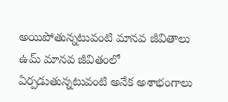అయిపోతున్నటువంటి మానవ జీవితాలు ఉమ్ మానవ జీవితంలో ఏర్పడుతున్నటువంటి అనేక అశాభంగాలు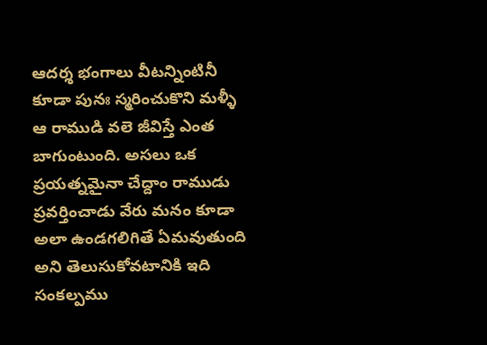ఆదర్శ భంగాలు వీటన్నింటినీ కూడా పునః స్మరించుకొని మళ్ళీ ఆ రాముడి వలె జీవిస్తే ఎంత బాగుంటుంది. అసలు ఒక ప్రయత్నమైనా చేద్దాం రాముడు ప్రవర్తించాడు వేరు మనం కూడా అలా ఉండగలిగితే ఏమవుతుంది అని తెలుసుకోవటానికి ఇది సంకల్పము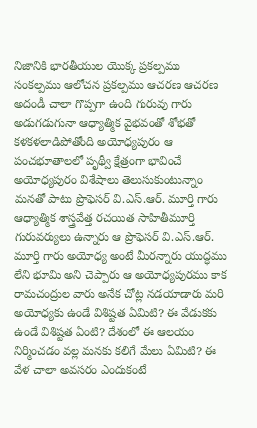నిజానికి భారతీయుల యొక్క ప్రకల్పము సంకల్పము ఆలోచన ప్రకల్పము ఆచరణ ఆచరణ అదండీ చాలా గొప్పగా ఉంది గురువు గారు అడుగడుగునా ఆధ్యాత్మిక వైభవంతో శోభతో కళకళలాడిపోతోంది అయోధ్యపురం ఆ పంచభూతాలలో పృథ్వీ క్షేత్రంగా భావించే అయోధ్యపురం విశేషాలు తెలుసుకుంటున్నాం మనతో పాటు ప్రొఫెసర్ వి.ఎస్.ఆర్. మూర్తి గారు ఆధ్యాత్మిక శాస్త్రవేత్త రచయిత సాహితీమూర్తి గురువర్యులు ఉన్నారు ఆ ప్రొఫెసర్ వి.ఎస్.ఆర్. మూర్తి గారు అయోధ్య అంటే మీరన్నారు యుద్ధము లేని భూమి అని చెప్పారు ఆ అయోధ్యపురము కాక రామచంద్రుల వారు అనేక చోట్ల నడయాడారు మరి అయోధ్యకు ఉండే విశిష్టత ఏమిటి? ఈ వేడుకకు ఉండే విశిష్టత ఏంటి? దేశంలో ఈ ఆలయం నిర్మించడం వల్ల మనకు కలిగే మేలు ఏమిటి? ఈ వేళ చాలా అవసరం ఎందుకంటే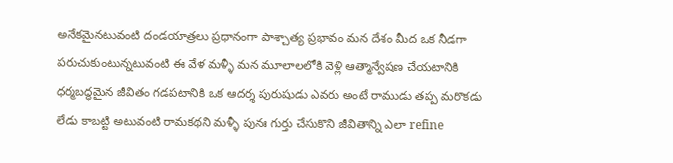అనేకమైనటువంటి దండయాత్రలు ప్రధానంగా పాశ్చాత్య ప్రభావం మన దేశం మీద ఒక నీడగా పరుచుకుంటున్నటువంటి ఈ వేళ మళ్ళీ మన మూలాలలోకి వెళ్లి ఆత్మాన్వేషణ చేయటానికి ధర్మబద్ధమైన జీవితం గడపటానికి ఒక ఆదర్శ పురుషుడు ఎవరు అంటే రాముడు తప్ప మరొకడు లేడు కాబట్టి అటువంటి రామకథని మళ్ళీ పునః గుర్తు చేసుకొని జీవితాన్ని ఎలా refine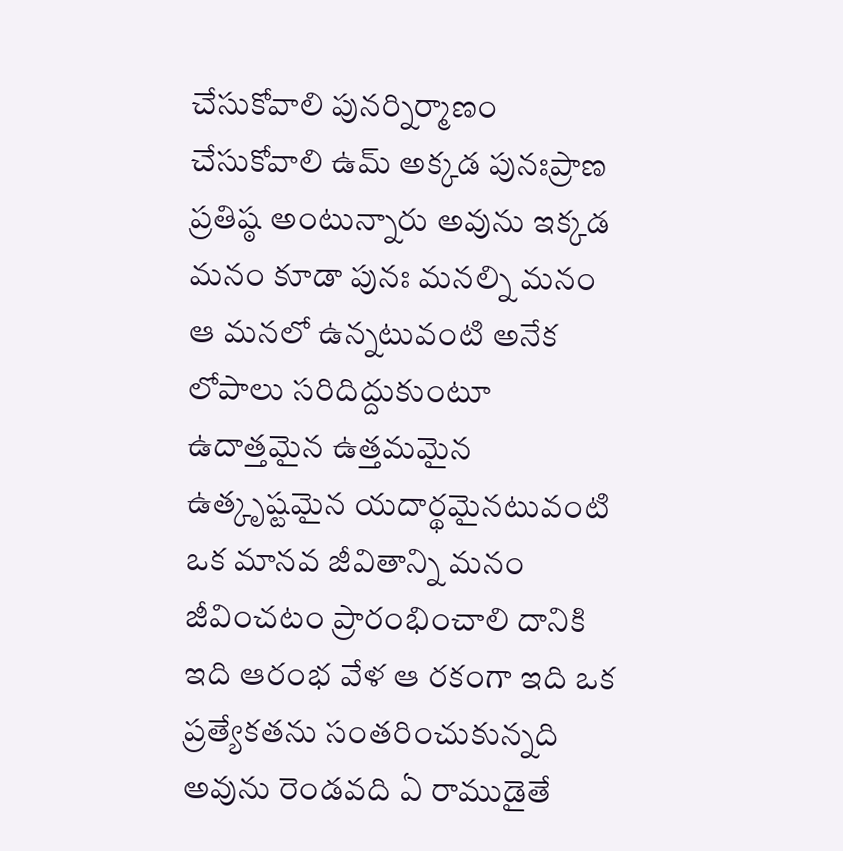చేసుకోవాలి పునర్నిర్మాణం చేసుకోవాలి ఉమ్ అక్కడ పునఃప్రాణ ప్రతిష్ఠ అంటున్నారు అవును ఇక్కడ మనం కూడా పునః మనల్ని మనం ఆ మనలో ఉన్నటువంటి అనేక లోపాలు సరిదిద్దుకుంటూ ఉదాత్తమైన ఉత్తమమైన ఉత్కృష్టమైన యదార్థమైనటువంటి ఒక మానవ జీవితాన్ని మనం జీవించటం ప్రారంభించాలి దానికి ఇది ఆరంభ వేళ ఆ రకంగా ఇది ఒక ప్రత్యేకతను సంతరించుకున్నది అవును రెండవది ఏ రాముడైతే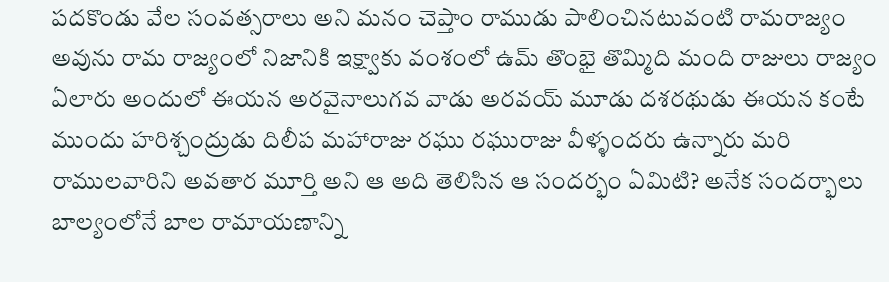పదకొండు వేల సంవత్సరాలు అని మనం చెప్తాం రాముడు పాలించినటువంటి రామరాజ్యం అవును రామ రాజ్యంలో నిజానికి ఇక్ష్వాకు వంశంలో ఉమ్ తొంభై తొమ్మిది మంది రాజులు రాజ్యం ఏలారు అందులో ఈయన అరవైనాలుగవ వాడు అరవయ్ మూడు దశరథుడు ఈయన కంటే ముందు హరిశ్చంద్రుడు దిలీప మహారాజు రఘు రఘురాజు వీళ్ళందరు ఉన్నారు మరి రాములవారిని అవతార మూర్తి అని ఆ అది తెలిసిన ఆ సందర్భం ఏమిటి? అనేక సందర్భాలు బాల్యంలోనే బాల రామాయణాన్ని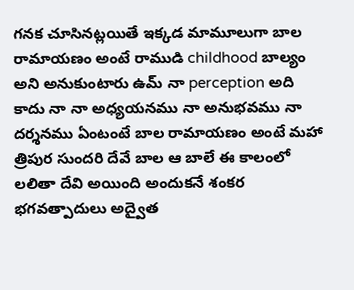గనక చూసినట్లయితే ఇక్కడ మామూలుగా బాల రామాయణం అంటే రాముడి childhood బాల్యం అని అనుకుంటారు ఉమ్ నా perception అది కాదు నా నా అధ్యయనము నా అనుభవము నా దర్శనము ఏంటంటే బాల రామాయణం అంటే మహా త్రిపుర సుందరి దేవే బాల ఆ బాలే ఈ కాలంలో లలితా దేవి అయింది అందుకనే శంకర భగవత్పాదులు అద్వైత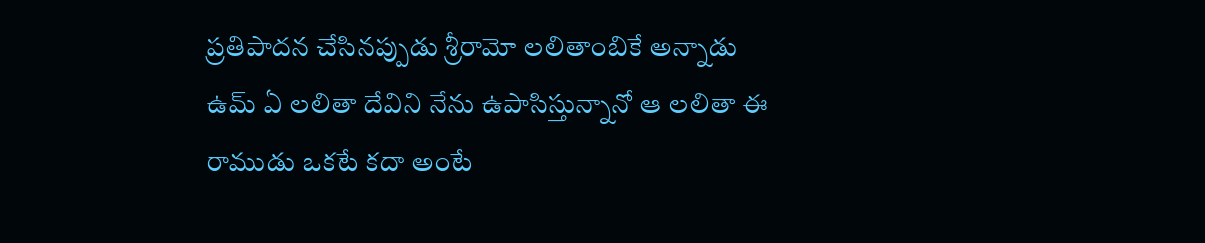ప్రతిపాదన చేసినప్పుడు శ్రీరామో లలితాంబికే అన్నాడు ఉమ్ ఏ లలితా దేవిని నేను ఉపాసిస్తున్నానో ఆ లలితా ఈ రాముడు ఒకటే కదా అంటే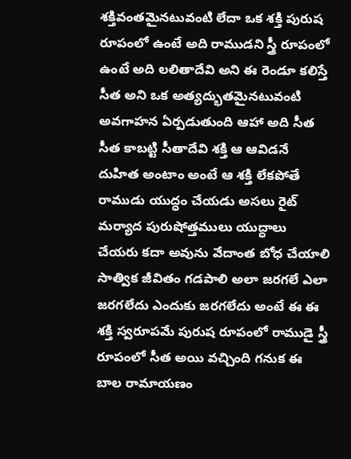శక్తివంతమైనటువంటి లేదా ఒక శక్తి పురుష రూపంలో ఉంటే అది రాముడని స్త్రీ రూపంలో ఉంటే అది లలితాదేవి అని ఈ రెండూ కలిస్తే సీత అని ఒక అత్యద్భుతమైనటువంటి అవగాహన ఏర్పడుతుంది ఆహా అది సీత సీత కాబట్టి సీతాదేవి శక్తి ఆ ఆవిడనే దుహిత అంటాం అంటే ఆ శక్తి లేకపోతే రాముడు యుద్ధం చేయడు అసలు రైట్ మర్యాద పురుషోత్తములు యుద్ధాలు చేయరు కదా అవును వేదాంత బోధ చేయాలి సాత్విక జీవితం గడపాలి అలా జరగలే ఎలా జరగలేదు ఎందుకు జరగలేదు అంటే ఈ ఈ శక్తి స్వరూపమే పురుష రూపంలో రాముడై స్త్రీ రూపంలో సీత అయి వచ్చింది గనుక ఈ బాల రామాయణం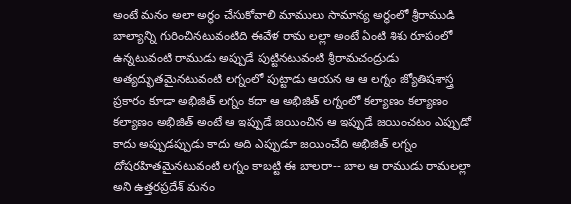అంటే మనం అలా అర్థం చేసుకోవాలి మాములు సామాన్య అర్థంలో శ్రీరాముడి బాల్యాన్ని గురించినటువంటిది ఈవేళ రామ లల్లా అంటే ఏంటి శిశు రూపంలో ఉన్నటువంటి రాముడు అప్పుడే పుట్టినటువంటి శ్రీరామచంద్రుడు అత్యద్భుతమైనటువంటి లగ్నంలో పుట్టాడు ఆయన ఆ ఆ లగ్నం జ్యోతిషశాస్త్ర ప్రకారం కూడా అభిజిత్ లగ్నం కదా ఆ అభిజిత్ లగ్నంలో కల్యాణం కల్యాణం కల్యాణం అభిజిత్ అంటే ఆ ఇప్పుడే జయించిన ఆ ఇప్పుడే జయించటం ఎప్పుడో కాదు అప్పుడప్పుడు కాదు అది ఎప్పుడూ జయించేది అభిజిత్ లగ్నం దోషరహితమైనటువంటి లగ్నం కాబట్టి ఈ బాలరా-- బాల ఆ రాముడు రామలల్లా అని ఉత్తరప్రదేశ్ మనం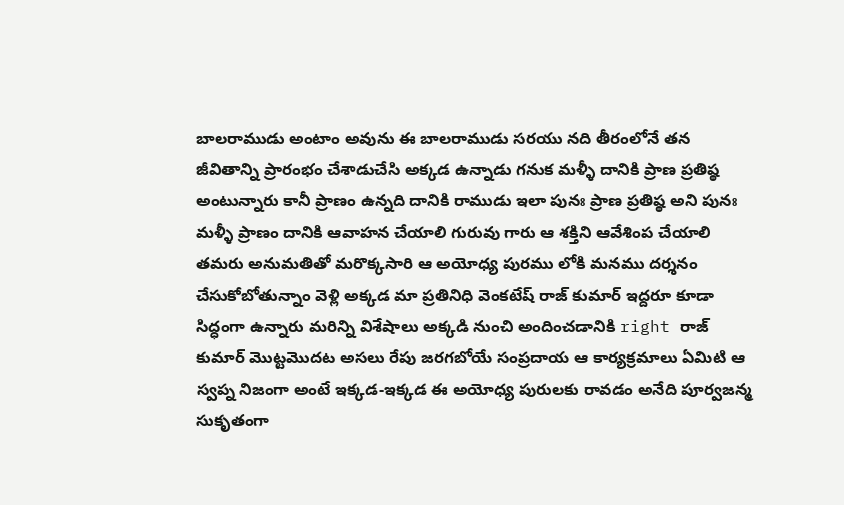బాలరాముడు అంటాం అవును ఈ బాలరాముడు సరయు నది తీరంలోనే తన జీవితాన్ని ప్రారంభం చేశాడుచేసి అక్కడ ఉన్నాడు గనుక మళ్ళీ దానికి ప్రాణ ప్రతిష్ఠ అంటున్నారు కానీ ప్రాణం ఉన్నది దానికి రాముడు ఇలా పునః ప్రాణ ప్రతిష్ఠ అని పునః మళ్ళీ ప్రాణం దానికి ఆవాహన చేయాలి గురువు గారు ఆ శక్తిని ఆవేశింప చేయాలి తమరు అనుమతితో మరొక్కసారి ఆ అయోధ్య పురము లోకి మనము దర్శనం చేసుకోబోతున్నాం వెళ్లి అక్కడ మా ప్రతినిధి వెంకటేష్ రాజ్ కుమార్ ఇద్దరూ కూడా సిద్ధంగా ఉన్నారు మరిన్ని విశేషాలు అక్కడి నుంచి అందించడానికి right రాజ్ కుమార్ మొట్టమొదట అసలు రేపు జరగబోయే సంప్రదాయ ఆ కార్యక్రమాలు ఏమిటి ఆ స్వప్న నిజంగా అంటే ఇక్కడ-ఇక్కడ ఈ అయోధ్య పురులకు రావడం అనేది పూర్వజన్మ సుకృతంగా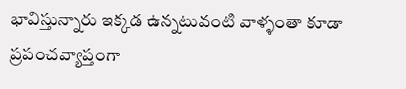భావిస్తున్నారు ఇక్కడ ఉన్నటువంటి వాళ్ళంతా కూడా ప్రపంచవ్యాప్తంగా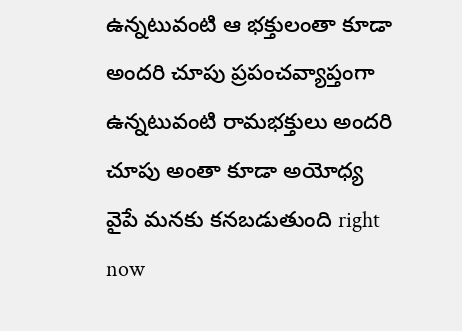ఉన్నటువంటి ఆ భక్తులంతా కూడా అందరి చూపు ప్రపంచవ్యాప్తంగా ఉన్నటువంటి రామభక్తులు అందరి చూపు అంతా కూడా అయోధ్య వైపే మనకు కనబడుతుంది right now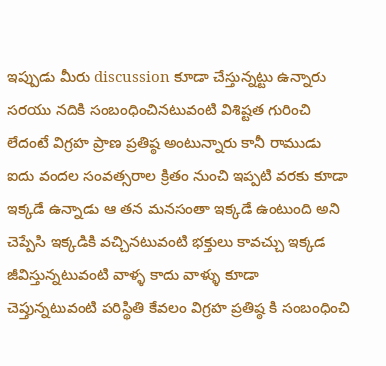ఇప్పుడు మీరు discussion కూడా చేస్తున్నట్టు ఉన్నారు సరయు నదికి సంబంధించినటువంటి విశిష్టత గురించి లేదంటే విగ్రహ ప్రాణ ప్రతిష్ఠ అంటున్నారు కానీ రాముడు ఐదు వందల సంవత్సరాల క్రితం నుంచి ఇప్పటి వరకు కూడా ఇక్కడే ఉన్నాడు ఆ తన మనసంతా ఇక్కడే ఉంటుంది అని చెప్పేసి ఇక్కడికి వచ్చినటువంటి భక్తులు కావచ్చు ఇక్కడ జీవిస్తున్నటువంటి వాళ్ళ కాదు వాళ్ళు కూడా చెప్తున్నటువంటి పరిస్థితి కేవలం విగ్రహ ప్రతిష్ఠ కి సంబంధించి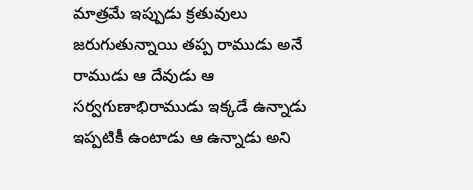మాత్రమే ఇప్పుడు క్రతువులు జరుగుతున్నాయి తప్ప రాముడు అనే రాముడు ఆ దేవుడు ఆ సర్వగుణాభిరాముడు ఇక్కడే ఉన్నాడు ఇప్పటికీ ఉంటాడు ఆ ఉన్నాడు అని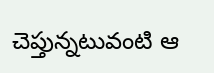చెప్తున్నటువంటి ఆ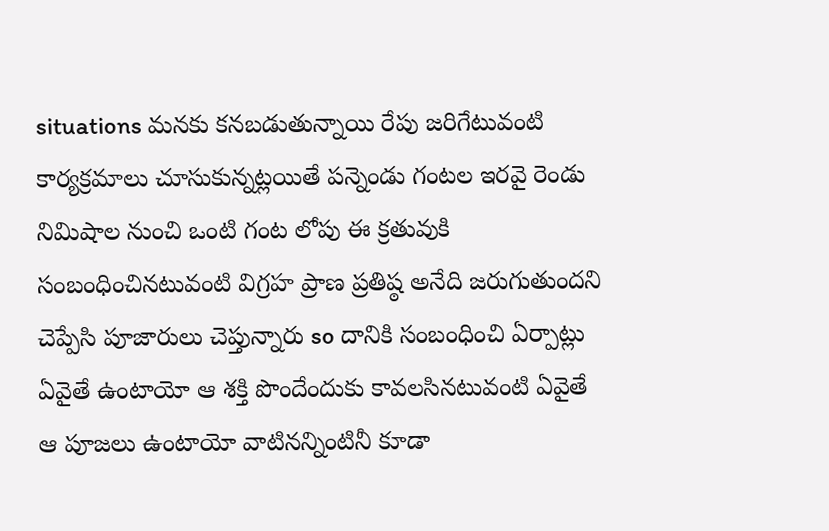situations మనకు కనబడుతున్నాయి రేపు జరిగేటువంటి కార్యక్రమాలు చూసుకున్నట్లయితే పన్నెండు గంటల ఇరవై రెండు నిమిషాల నుంచి ఒంటి గంట లోపు ఈ క్రతువుకి సంబంధించినటువంటి విగ్రహ ప్రాణ ప్రతిష్ఠ అనేది జరుగుతుందని చెప్పేసి పూజారులు చెప్తున్నారు so దానికి సంబంధించి ఏర్పాట్లు ఏవైతే ఉంటాయో ఆ శక్తి పొందేందుకు కావలసినటువంటి ఏవైతే ఆ పూజలు ఉంటాయో వాటినన్నింటినీ కూడా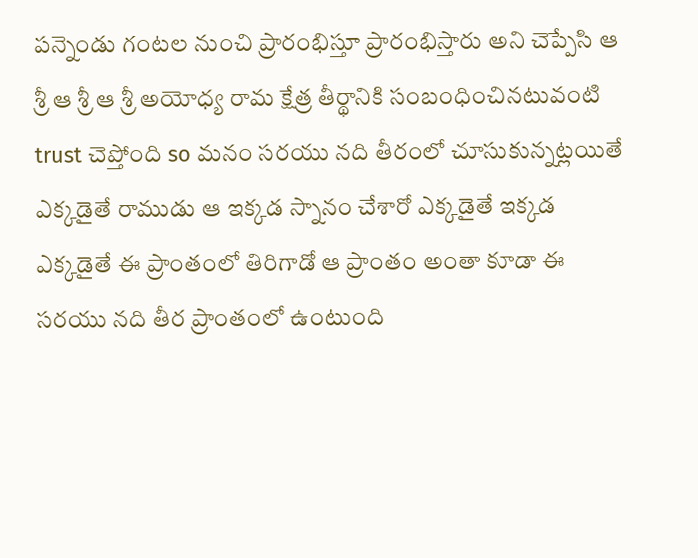పన్నెండు గంటల నుంచి ప్రారంభిస్తూ ప్రారంభిస్తారు అని చెప్పేసి ఆ శ్రీ ఆ శ్రీ ఆ శ్రీ అయోధ్య రామ క్షేత్ర తీర్థానికి సంబంధించినటువంటి trust చెప్తోంది so మనం సరయు నది తీరంలో చూసుకున్నట్లయితే ఎక్కడైతే రాముడు ఆ ఇక్కడ స్నానం చేశారో ఎక్కడైతే ఇక్కడ ఎక్కడైతే ఈ ప్రాంతంలో తిరిగాడో ఆ ప్రాంతం అంతా కూడా ఈ సరయు నది తీర ప్రాంతంలో ఉంటుంది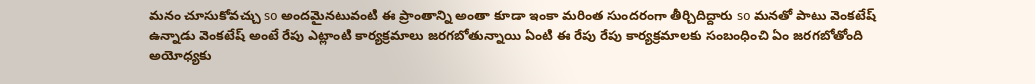మనం చూసుకోవచ్చు so అందమైనటువంటి ఈ ప్రాంతాన్ని అంతా కూడా ఇంకా మరింత సుందరంగా తీర్చిదిద్దారు so మనతో పాటు వెంకటేష్ ఉన్నాడు వెంకటేష్ అంటే రేపు ఎట్లాంటి కార్యక్రమాలు జరగబోతున్నాయి ఏంటి ఈ రేపు రేపు కార్యక్రమాలకు సంబంధించి ఏం జరగబోతోంది అయోధ్యకు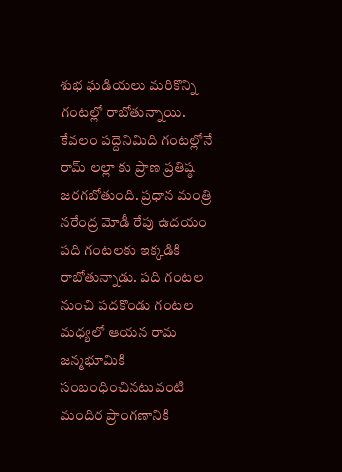శుభ ఘడియలు మరికొన్ని గంటల్లో రాబోతున్నాయి. కేవలం పద్దెనిమిది గంటల్లోనే రామ్ లల్లా కు ప్రాణ ప్రతిష్ఠ జరగబోతుంది. ప్రధాన మంత్రి నరేంద్ర మోడీ రేపు ఉదయం పది గంటలకు ఇక్కడికి రాబోతున్నాడు. పది గంటల నుంచి పదకొండు గంటల మధ్యలో ఆయన రామ జన్మభూమికి సంబంధించినటువంటి మందిర ప్రాంగణానికి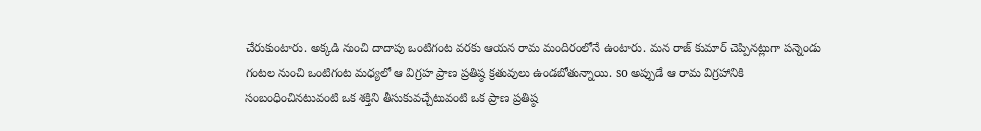చేరుకుంటారు. అక్కడి నుంచి దాదాపు ఒంటిగంట వరకు ఆయన రామ మందిరంలోనే ఉంటారు. మన రాజ్ కుమార్ చెప్పినట్లుగా పన్నెండు గంటల నుంచి ఒంటిగంట మధ్యలో ఆ విగ్రహ ప్రాణ ప్రతిష్ఠ క్రతువులు ఉండబోతున్నాయి. so అప్పుడే ఆ రామ విగ్రహానికి సంబంధించినటువంటి ఒక శక్తిని తీసుకువచ్చేటువంటి ఒక ప్రాణ ప్రతిష్ఠ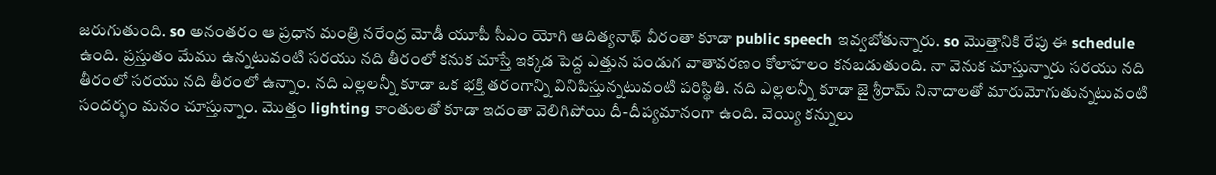జరుగుతుంది. so అనంతరం ఆ ప్రధాన మంత్రి నరేంద్ర మోడీ యూపీ సీఎం యోగి ఆదిత్యనాథ్ వీరంతా కూడా public speech ఇవ్వబోతున్నారు. so మొత్తానికి రేపు ఈ schedule ఉంది. ప్రస్తుతం మేము ఉన్నటువంటి సరయు నది తీరంలో కనుక చూస్తే ఇక్కడ పెద్ద ఎత్తున పండుగ వాతావరణం కోలాహలం కనబడుతుంది. నా వెనుక చూస్తున్నారు సరయు నది తీరంలో సరయు నది తీరంలో ఉన్నాం. నది ఎల్లలన్నీ కూడా ఒక భక్తి తరంగాన్ని వినిపిస్తున్నటువంటి పరిస్థితి. నది ఎల్లలన్నీ కూడా జై శ్రీరామ్ నినాదాలతో మారుమోగుతున్నటువంటి సందర్భం మనం చూస్తున్నాం. మొత్తం lighting కాంతులతో కూడా ఇదంతా వెలిగిపోయి దీ-దీప్యమానంగా ఉంది. వెయ్యి కన్నులు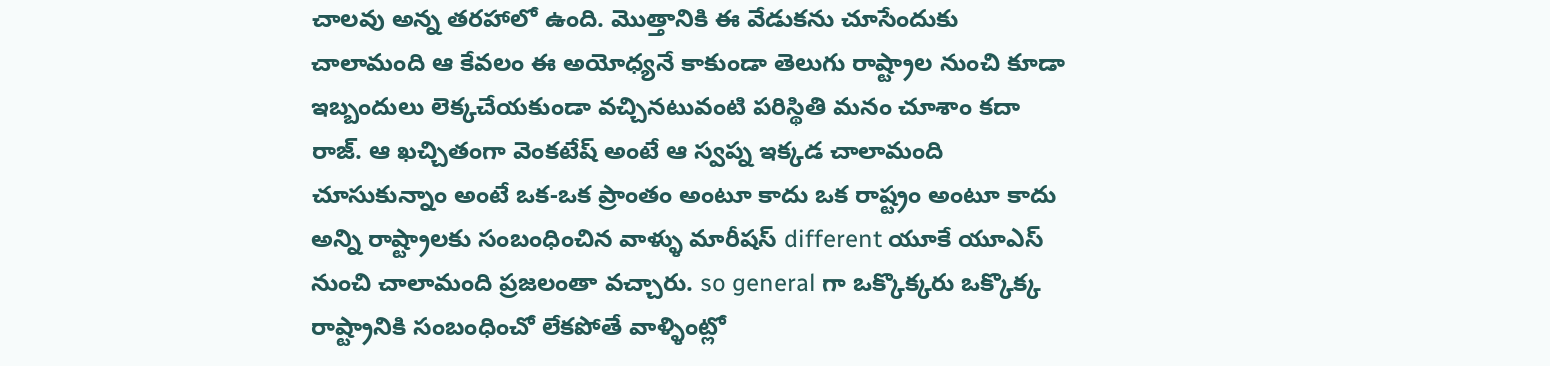చాలవు అన్న తరహాలో ఉంది. మొత్తానికి ఈ వేడుకను చూసేందుకు చాలామంది ఆ కేవలం ఈ అయోధ్యనే కాకుండా తెలుగు రాష్ట్రాల నుంచి కూడా ఇబ్బందులు లెక్కచేయకుండా వచ్చినటువంటి పరిస్థితి మనం చూశాం కదా రాజ్. ఆ ఖచ్చితంగా వెంకటేష్ అంటే ఆ స్వప్న ఇక్కడ చాలామంది చూసుకున్నాం అంటే ఒక-ఒక ప్రాంతం అంటూ కాదు ఒక రాష్ట్రం అంటూ కాదు అన్ని రాష్ట్రాలకు సంబంధించిన వాళ్ళు మారీషస్ different యూకే యూఎస్ నుంచి చాలామంది ప్రజలంతా వచ్చారు. so general గా ఒక్కొక్కరు ఒక్కొక్క రాష్ట్రానికి సంబంధించో లేకపోతే వాళ్ళింట్లో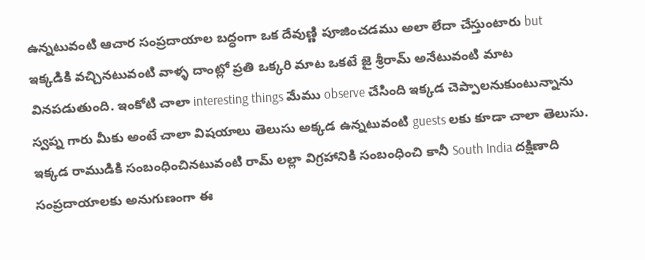ఉన్నటువంటి ఆచార సంప్రదాయాల బద్ధంగా ఒక దేవుణ్ణి పూజించడము అలా లేదా చేస్తుంటారు but ఇక్కడికి వచ్చినటువంటి వాళ్ళ దాంట్లో ప్రతి ఒక్కరి మాట ఒకటే జై శ్రీరామ్ అనేటువంటి మాట వినపడుతుంది. ఇంకోటి చాలా interesting things మేము observe చేసింది ఇక్కడ చెప్పాలనుకుంటున్నాను స్వప్న గారు మీకు అంటే చాలా విషయాలు తెలుసు అక్కడ ఉన్నటువంటి guests లకు కూడా చాలా తెలుసు. ఇక్కడ రాముడికి సంబంధించినటువంటి రామ్ లల్లా విగ్రహానికి సంబంధించి కానీ South India దక్షిణాది సంప్రదాయాలకు అనుగుణంగా ఈ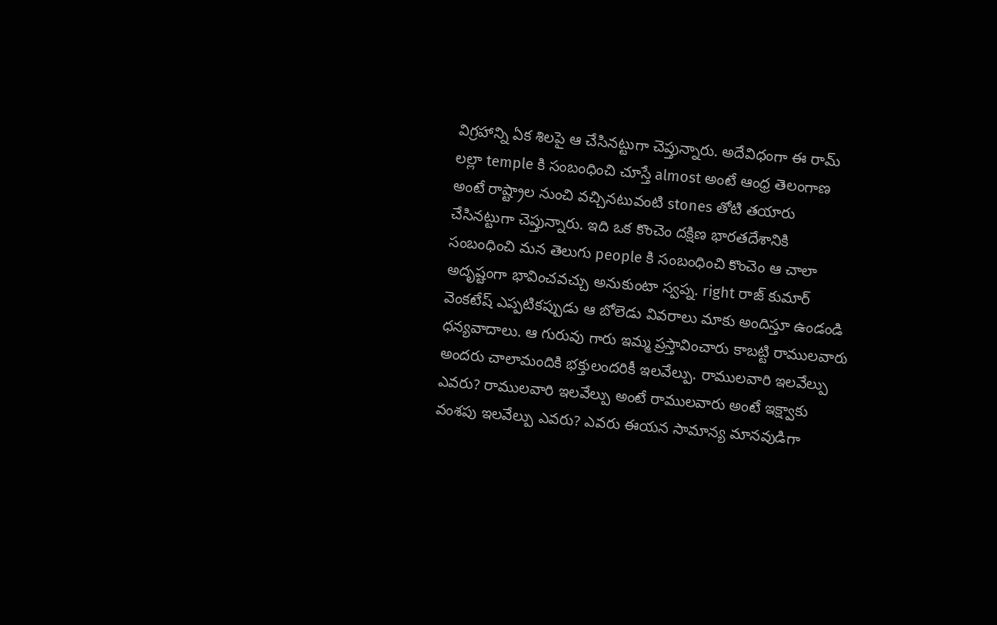విగ్రహాన్ని ఏక శిలపై ఆ చేసినట్టుగా చెప్తున్నారు. అదేవిధంగా ఈ రామ్ లల్లా temple కి సంబంధించి చూస్తే almost అంటే ఆంధ్ర తెలంగాణ అంటే రాష్ట్రాల నుంచి వచ్చినటువంటి stones తోటి తయారు చేసినట్టుగా చెప్తున్నారు. ఇది ఒక కొంచెం దక్షిణ భారతదేశానికి సంబంధించి మన తెలుగు people కి సంబంధించి కొంచెం ఆ చాలా అదృష్టంగా భావించవచ్చు అనుకుంటా స్వప్న. right రాజ్ కుమార్ వెంకటేష్ ఎప్పటికప్పుడు ఆ బోలెడు వివరాలు మాకు అందిస్తూ ఉండండి ధన్యవాదాలు. ఆ గురువు గారు ఇమ్మ ప్రస్తావించారు కాబట్టి రాములవారు అందరు చాలామందికి భక్తులందరికీ ఇలవేల్పు. రాములవారి ఇలవేల్పు ఎవరు? రాములవారి ఇలవేల్పు అంటే రాములవారు అంటే ఇక్ష్వాకు వంశపు ఇలవేల్పు ఎవరు? ఎవరు ఈయన సామాన్య మానవుడిగా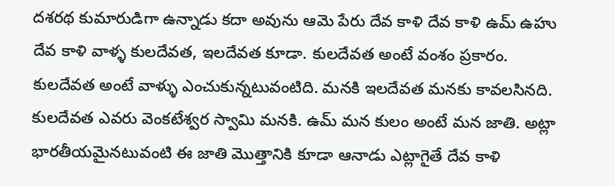దశరథ కుమారుడిగా ఉన్నాడు కదా అవును ఆమె పేరు దేవ కాళి దేవ కాళి ఉమ్ ఉహు దేవ కాళి వాళ్ళ కులదేవత, ఇలదేవత కూడా. కులదేవత అంటే వంశం ప్రకారం. కులదేవత అంటే వాళ్ళు ఎంచుకున్నటువంటిది. మనకి ఇలదేవత మనకు కావలసినది. కులదేవత ఎవరు వెంకటేశ్వర స్వామి మనకి. ఉమ్ మన కులం అంటే మన జాతి. అట్లా భారతీయమైనటువంటి ఈ జాతి మొత్తానికి కూడా ఆనాడు ఎట్లాగైతే దేవ కాళి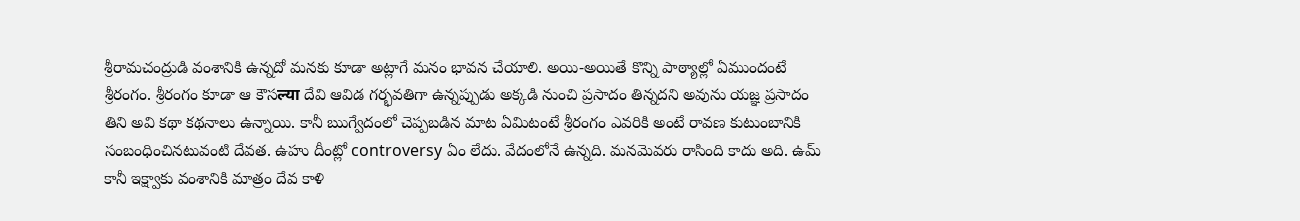శ్రీరామచంద్రుడి వంశానికి ఉన్నదో మనకు కూడా అట్లాగే మనం భావన చేయాలి. అయి-అయితే కొన్ని పాఠ్యాల్లో ఏముందంటే శ్రీరంగం. శ్రీరంగం కూడా ఆ కౌసल्या దేవి ఆవిడ గర్భవతిగా ఉన్నప్పుడు అక్కడి నుంచి ప్రసాదం తిన్నదని అవును యజ్ఞ ప్రసాదం తిని అవి కథా కథనాలు ఉన్నాయి. కానీ ఋగ్వేదంలో చెప్పబడిన మాట ఏమిటంటే శ్రీరంగం ఎవరికి అంటే రావణ కుటుంబానికి సంబంధించినటువంటి దేవత. ఉహు దీంట్లో controversy ఏం లేదు. వేదంలోనే ఉన్నది. మనమెవరు రాసింది కాదు అది. ఉమ్ కానీ ఇక్ష్వాకు వంశానికి మాత్రం దేవ కాళి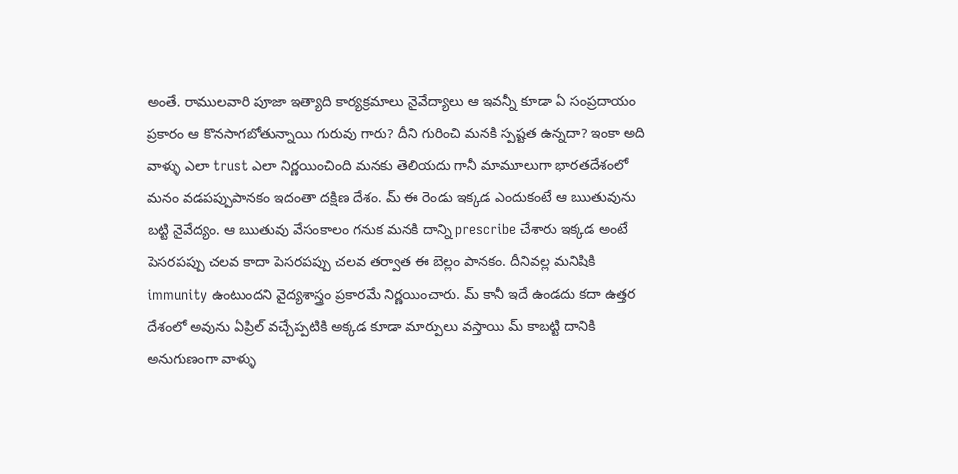అంతే. రాములవారి పూజా ఇత్యాది కార్యక్రమాలు నైవేద్యాలు ఆ ఇవన్నీ కూడా ఏ సంప్రదాయం ప్రకారం ఆ కొనసాగబోతున్నాయి గురువు గారు? దీని గురించి మనకి స్పష్టత ఉన్నదా? ఇంకా అది వాళ్ళు ఎలా trust ఎలా నిర్ణయించింది మనకు తెలియదు గానీ మామూలుగా భారతదేశంలో మనం వడపప్పుపానకం ఇదంతా దక్షిణ దేశం. మ్ ఈ రెండు ఇక్కడ ఎందుకంటే ఆ ఋతువును బట్టి నైవేద్యం. ఆ ఋతువు వేసంకాలం గనుక మనకి దాన్ని prescribe చేశారు ఇక్కడ అంటే పెసరపప్పు చలవ కాదా పెసరపప్పు చలవ తర్వాత ఈ బెల్లం పానకం. దీనివల్ల మనిషికి immunity ఉంటుందని వైద్యశాస్త్రం ప్రకారమే నిర్ణయించారు. మ్ కానీ ఇదే ఉండదు కదా ఉత్తర దేశంలో అవును ఏప్రిల్ వచ్చేప్పటికి అక్కడ కూడా మార్పులు వస్తాయి మ్ కాబట్టి దానికి అనుగుణంగా వాళ్ళు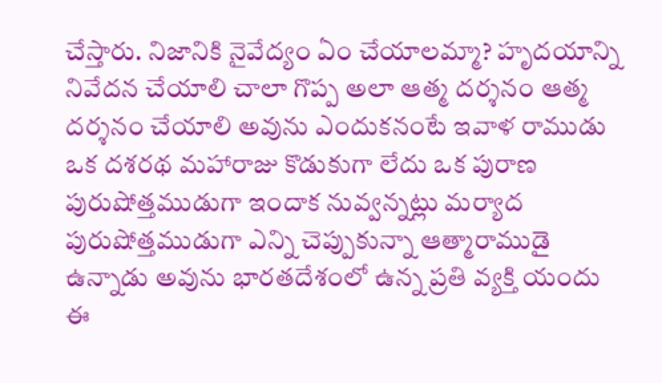చేస్తారు. నిజానికి నైవేద్యం ఏం చేయాలమ్మా? హృదయాన్ని నివేదన చేయాలి చాలా గొప్ప అలా ఆత్మ దర్శనం ఆత్మ దర్శనం చేయాలి అవును ఎందుకనంటే ఇవాళ రాముడు ఒక దశరథ మహారాజు కొడుకుగా లేదు ఒక పురాణ పురుషోత్తముడుగా ఇందాక నువ్వన్నట్లు మర్యాద పురుషోత్తముడుగా ఎన్ని చెప్పుకున్నా ఆత్మారాముడై ఉన్నాడు అవును భారతదేశంలో ఉన్న ప్రతి వ్యక్తి యందు ఈ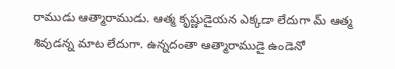రాముడు ఆత్మారాముడు. ఆత్మ కృష్ణుడైయన ఎక్కడా లేదుగా మ్ ఆత్మ శివుడన్న మాట లేదుగా. ఉన్నదంతా ఆత్మారాముడై ఉండెనో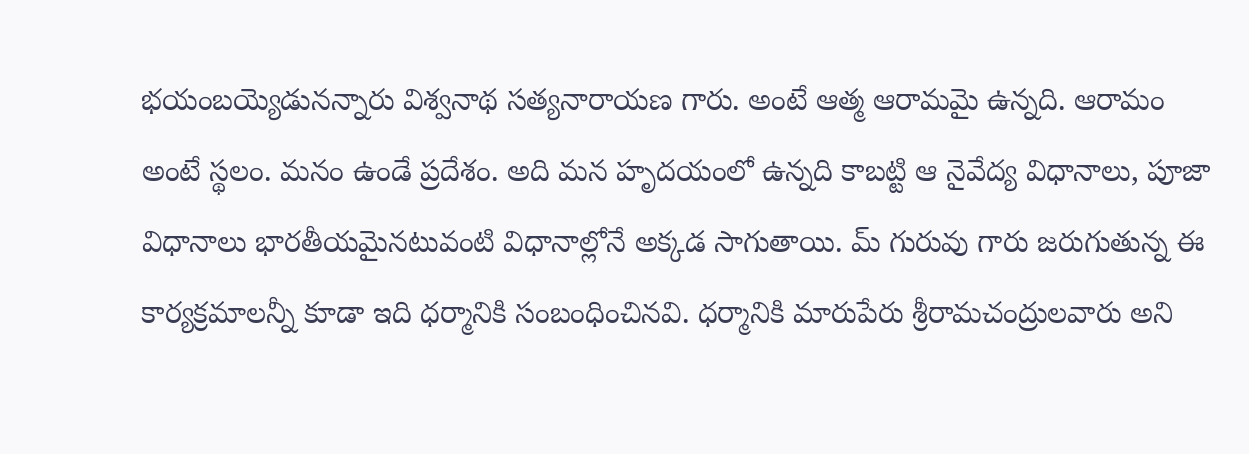భయంబయ్యెడునన్నారు విశ్వనాథ సత్యనారాయణ గారు. అంటే ఆత్మ ఆరామమై ఉన్నది. ఆరామం అంటే స్థలం. మనం ఉండే ప్రదేశం. అది మన హృదయంలో ఉన్నది కాబట్టి ఆ నైవేద్య విధానాలు, పూజా విధానాలు భారతీయమైనటువంటి విధానాల్లోనే అక్కడ సాగుతాయి. మ్ గురువు గారు జరుగుతున్న ఈ కార్యక్రమాలన్నీ కూడా ఇది ధర్మానికి సంబంధించినవి. ధర్మానికి మారుపేరు శ్రీరామచంద్రులవారు అని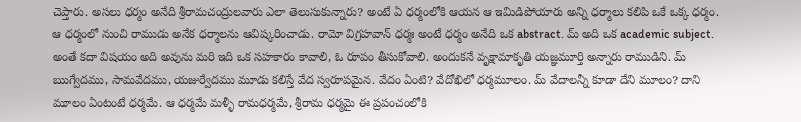చెప్తారు. అసలు ధర్మం అనేది శ్రీరామచంద్రులవారు ఎలా తెలుసుకున్నారు? అంటే ఏ ధర్మంలోకి ఆయన ఆ ఇమిడిపోయారు అన్ని ధర్మాలు కలిపి ఒకే ఒక్క ధర్మం. ఆ ధర్మంలో నుంచి రాముడు అనేక ధర్మాలను ఆవిష్కరించాడు. రామో విగ్రహవాన్ ధర్మః అంటే ధర్మం అనేది ఒక abstract. మ్ అది ఒక academic subject. అంతే కదా విషయం అది అవును మరి ఇది ఒక సహకారం కావాలి, ఓ రూపం తీసుకోవాలి. అందుకనే వృక్షామాకృతి యజ్ఞమూర్తి అన్నారు రాముడిని. మ్ ఋగ్వేదము, సామవేదము, యజుర్వేదము మూడు కలిస్తే వేద స్వరూపమైన. వేదం ఏంటి? వేదోఖిలో ధర్మమూలం. మ్ వేదాలన్నీ కూడా దేని మూలం? దాని మూలం ఏంటంటే ధర్మమే. ఆ ధర్మమే మళ్ళీ రామధర్మమే, శ్రీరామ ధర్మమై ఈ ప్రపంచంలోకి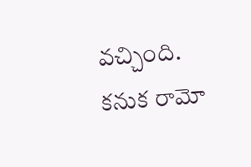వచ్చింది. కనుక రామో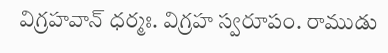విగ్రహవాన్ ధర్మః. విగ్రహ స్వరూపం. రాముడు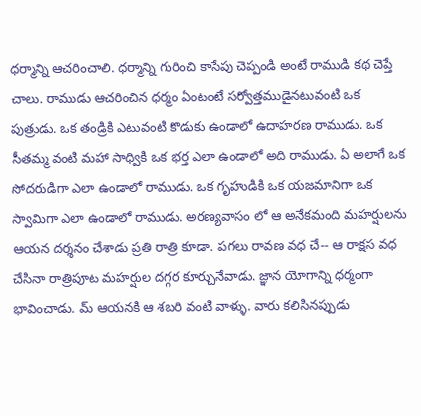ధర్మాన్ని ఆచరించాలి. ధర్మాన్ని గురించి కాసేపు చెప్పండి అంటే రాముడి కథ చెప్తే చాలు. రాముడు ఆచరించిన ధర్మం ఏంటంటే సర్వోత్తముడైనటువంటి ఒక పుత్రుడు. ఒక తండ్రికి ఎటువంటి కొడుకు ఉండాలో ఉదాహరణ రాముడు. ఒక సీతమ్మ వంటి మహా సాధ్వికి ఒక భర్త ఎలా ఉండాలో అది రాముడు. ఏ అలాగే ఒక సోదరుడిగా ఎలా ఉండాలో రాముడు. ఒక గృహుడికి ఒక యజమానిగా ఒక స్వామిగా ఎలా ఉండాలో రాముడు. అరణ్యవాసం లో ఆ అనేకమంది మహర్షులను ఆయన దర్శనం చేశాడు ప్రతి రాత్రి కూడా. పగలు రావణ వధ చే-- ఆ రాక్షస వధ చేసినా రాత్రిపూట మహర్షుల దగ్గర కూర్చునేవాడు. జ్ఞాన యోగాన్ని ధర్మంగా భావించాడు. మ్ ఆయనకి ఆ శబరి వంటి వాళ్ళు. వారు కలిసినప్పుడు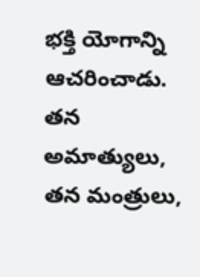భక్తి యోగాన్ని ఆచరించాడు. తన అమాత్యులు, తన మంత్రులు,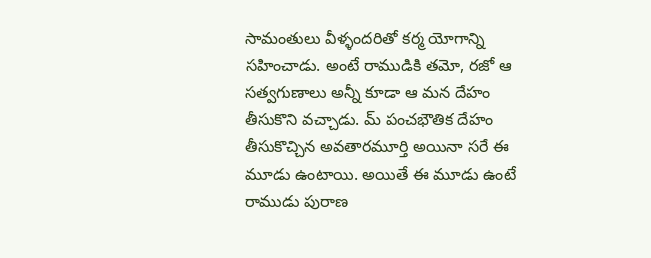సామంతులు వీళ్ళందరితో కర్మ యోగాన్ని సహించాడు. అంటే రాముడికి తమో, రజో ఆ సత్వగుణాలు అన్నీ కూడా ఆ మన దేహం తీసుకొని వచ్చాడు. మ్ పంచభౌతిక దేహం తీసుకొచ్చిన అవతారమూర్తి అయినా సరే ఈ మూడు ఉంటాయి. అయితే ఈ మూడు ఉంటే రాముడు పురాణ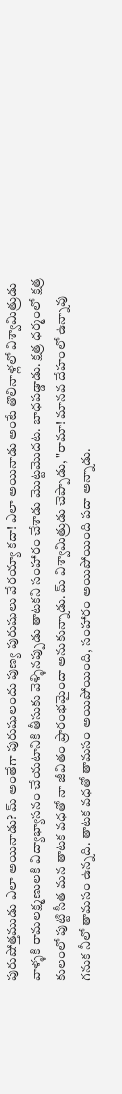పురుషోత్తముడు ఎలా అయినాడు? మ్ అంతేగా పురుషులందు పుణ్య పురుషులు వేరయ్యా కదా! ఎలా అయినాడు అంటే తొలినాళ్లలో విశ్వామిత్రుడు వాళ్ళకి రామలక్ష్మణులకి విద్యాభ్యాసనం చేయటానికి తీసుకు వెళ్ళినప్పుడు తాటకని సంహారం చేశాడు మొట్టమొదట. బాధపడ్డాడు. క్షత్ర ధర్మంలో క్షత్ర కులంలో పుట్టి సీత మన తాటక వధతో నా జీవితం ప్రారంభమైందా అనుకున్నాడు. మ్ విశ్వామిత్రుడు చెప్పాడు, "రామా! మానవ దేహంలో ఉన్నావు గనుక నీలో తామసం ఉన్నది. తాటక వధతో తామసం అయిపోయింది, సంహారం అయిపోయింది పదా అన్నాడు.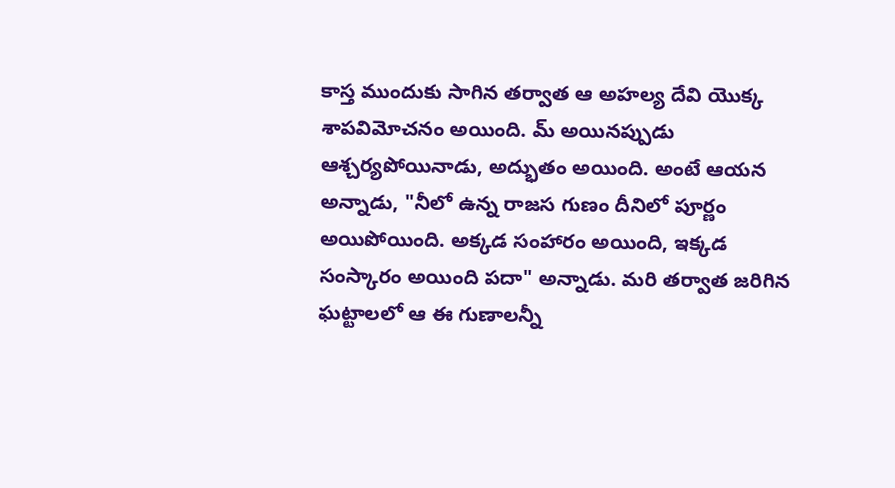కాస్త ముందుకు సాగిన తర్వాత ఆ అహల్య దేవి యొక్క శాపవిమోచనం అయింది. మ్ అయినప్పుడు ఆశ్చర్యపోయినాడు, అద్భుతం అయింది. అంటే ఆయన అన్నాడు, "నీలో ఉన్న రాజస గుణం దీనిలో పూర్ణం అయిపోయింది. అక్కడ సంహారం అయింది, ఇక్కడ సంస్కారం అయింది పదా" అన్నాడు. మరి తర్వాత జరిగిన ఘట్టాలలో ఆ ఈ గుణాలన్నీ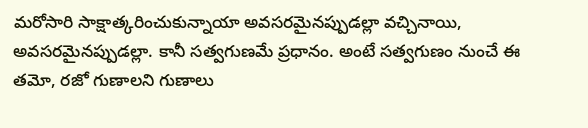మరోసారి సాక్షాత్కరించుకున్నాయా అవసరమైనప్పుడల్లా వచ్చినాయి, అవసరమైనప్పుడల్లా. కానీ సత్వగుణమే ప్రధానం. అంటే సత్వగుణం నుంచే ఈ తమో, రజో గుణాలని గుణాలు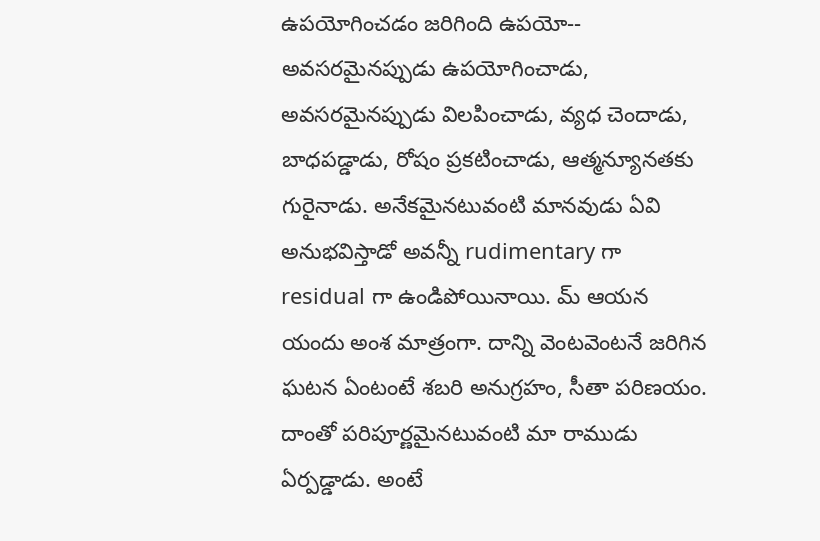ఉపయోగించడం జరిగింది ఉపయో-- అవసరమైనప్పుడు ఉపయోగించాడు, అవసరమైనప్పుడు విలపించాడు, వ్యధ చెందాడు, బాధపడ్డాడు, రోషం ప్రకటించాడు, ఆత్మన్యూనతకు గురైనాడు. అనేకమైనటువంటి మానవుడు ఏవి అనుభవిస్తాడో అవన్నీ rudimentary గా residual గా ఉండిపోయినాయి. మ్ ఆయన యందు అంశ మాత్రంగా. దాన్ని వెంటవెంటనే జరిగిన ఘటన ఏంటంటే శబరి అనుగ్రహం, సీతా పరిణయం. దాంతో పరిపూర్ణమైనటువంటి మా రాముడు ఏర్పడ్డాడు. అంటే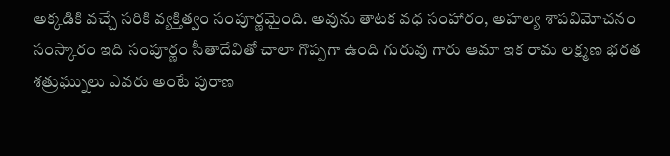అక్కడికి వచ్చే సరికి వ్యక్తిత్వం సంపూర్ణమైంది. అవును తాటక వధ సంహారం, అహల్య శాపవిమోచనం సంస్కారం ఇది సంపూర్ణం సీతాదేవితో చాలా గొప్పగా ఉంది గురువు గారు ఆమా ఇక రామ లక్ష్మణ భరత శత్రుఘ్నులు ఎవరు అంటే పురాణ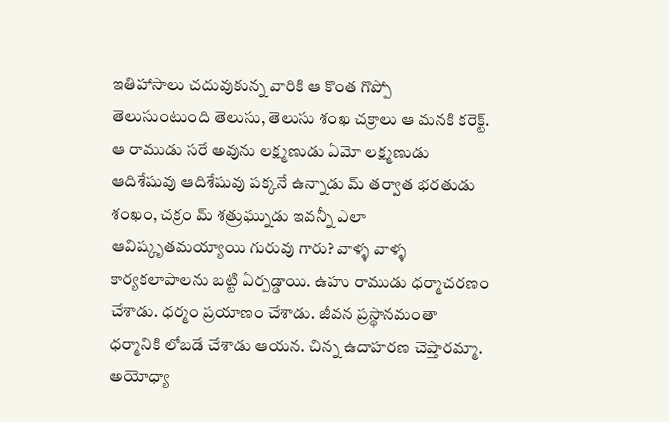ఇతిహాసాలు చదువుకున్న వారికి ఆ కొంత గొప్పో తెలుసుంటుంది తెలుసు, తెలుసు శంఖ చక్రాలు ఆ మనకి కరెక్ట్. ఆ రాముడు సరే అవును లక్ష్మణుడు ఏమో లక్ష్మణుడు ఆదిశేషువు ఆదిశేషువు పక్కనే ఉన్నాడు మ్ తర్వాత భరతుడు శంఖం, చక్రం మ్ శత్రుఘ్నుడు ఇవన్నీ ఎలా ఆవిష్కృతమయ్యాయి గురువు గారు? వాళ్ళ వాళ్ళ కార్యకలాపాలను బట్టి ఏర్పడ్డాయి. ఉహు రాముడు ధర్మాచరణం చేశాడు. ధర్మం ప్రయాణం చేశాడు. జీవన ప్రస్థానమంతా ధర్మానికి లోబడే చేశాడు ఆయన. చిన్న ఉదాహరణ చెప్తారమ్మా. అయోధ్యా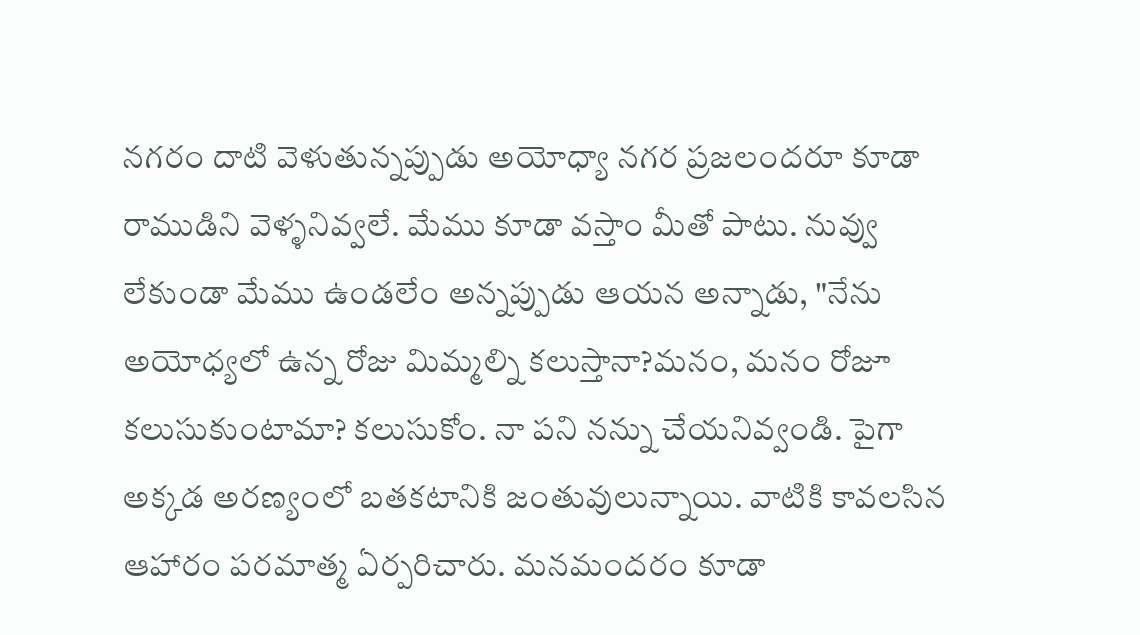నగరం దాటి వెళుతున్నప్పుడు అయోధ్యా నగర ప్రజలందరూ కూడా రాముడిని వెళ్ళనివ్వలే. మేము కూడా వస్తాం మీతో పాటు. నువ్వు లేకుండా మేము ఉండలేం అన్నప్పుడు ఆయన అన్నాడు, "నేను అయోధ్యలో ఉన్న రోజు మిమ్మల్ని కలుస్తానా?మనం, మనం రోజూ కలుసుకుంటామా? కలుసుకోం. నా పని నన్ను చేయనివ్వండి. పైగా అక్కడ అరణ్యంలో బతకటానికి జంతువులున్నాయి. వాటికి కావలసిన ఆహారం పరమాత్మ ఏర్పరిచారు. మనమందరం కూడా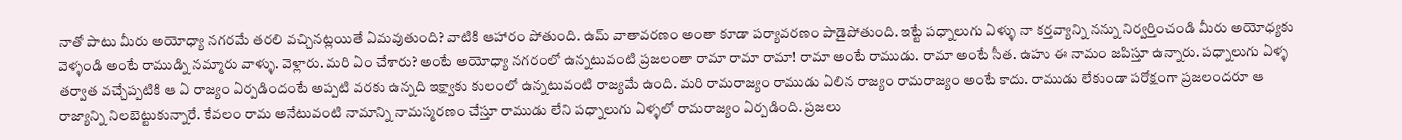నాతో పాటు మీరు అయోధ్యా నగరమే తరలి వచ్చినట్లయితే ఏమవుతుంది? వాటికి ఆహారం పోతుంది. ఉమ్ వాతావరణం అంతా కూడా పర్యావరణం పాడైపోతుంది. ఇట్టే పధ్నాలుగు ఏళ్ళు నా కర్తవ్యాన్ని నన్ను నిర్వర్తించండి మీరు అయోధ్యకు వెళ్ళండి అంటే రాముడ్ని నమ్మారు వాళ్ళు. వెళ్లారు. మరి ఏం చేశారు? అంటే అయోధ్యా నగరంలో ఉన్నటువంటి ప్రజలంతా రామా రామా రామా! రామా అంటే రాముడు. రామా అంటే సీత. ఉహు ఈ నామం జపిస్తూ ఉన్నారు. పధ్నాలుగు ఏళ్ళ తర్వాత వచ్చేప్పటికి ఆ ఏ రాజ్యం ఏర్పడిందంటే అప్పటి వరకు ఉన్నది ఇక్ష్వాకు కులంలో ఉన్నటువంటి రాజ్యమే ఉంది. మరి రామరాజ్యం రాముడు ఏలిన రాజ్యం రామరాజ్యం అంటే కాదు. రాముడు లేకుండా పరోక్షంగా ప్రజలందరూ ఆ రాజ్యాన్ని నిలబెట్టుకున్నారే. కేవలం రామ అనేటువంటి నామాన్ని నామస్మరణం చేస్తూ రాముడు లేని పధ్నాలుగు ఏళ్ళలో రామరాజ్యం ఏర్పడింది. ప్రజలు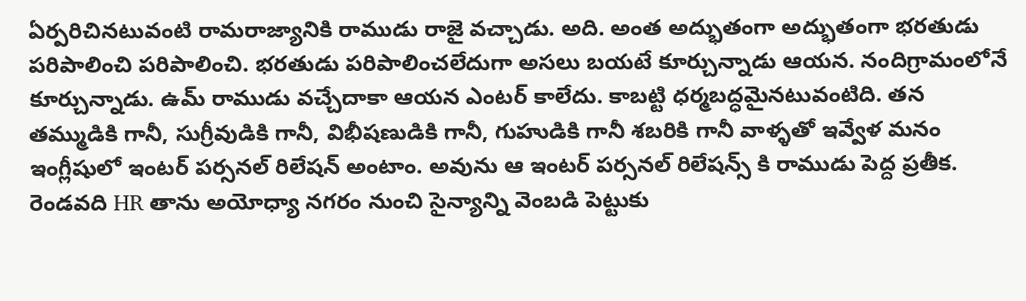ఏర్పరిచినటువంటి రామరాజ్యానికి రాముడు రాజై వచ్చాడు. అది. అంత అద్భుతంగా అద్భుతంగా భరతుడు పరిపాలించి పరిపాలించి. భరతుడు పరిపాలించలేదుగా అసలు బయటే కూర్చున్నాడు ఆయన. నందిగ్రామంలోనే కూర్చున్నాడు. ఉమ్ రాముడు వచ్చేదాకా ఆయన ఎంటర్ కాలేదు. కాబట్టి ధర్మబద్ధమైనటువంటిది. తన తమ్ముడికి గానీ, సుగ్రీవుడికి గానీ, విభీషణుడికి గానీ, గుహుడికి గానీ శబరికి గానీ వాళ్ళతో ఇవ్వేళ మనం ఇంగ్లీషులో ఇంటర్ పర్సనల్ రిలేషన్ అంటాం. అవును ఆ ఇంటర్ పర్సనల్ రిలేషన్స్ కి రాముడు పెద్ద ప్రతీక. రెండవది HR తాను అయోధ్యా నగరం నుంచి సైన్యాన్ని వెంబడి పెట్టుకు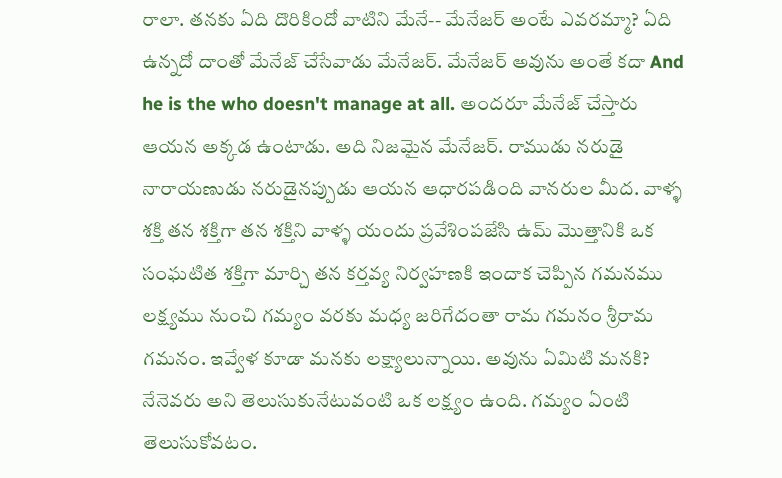రాలా. తనకు ఏది దొరికిందో వాటిని మేనే-- మేనేజర్ అంటే ఎవరమ్మా? ఏది ఉన్నదో దాంతో మేనేజ్ చేసేవాడు మేనేజర్. మేనేజర్ అవును అంతే కదా And he is the who doesn't manage at all. అందరూ మేనేజ్ చేస్తారు ఆయన అక్కడ ఉంటాడు. అది నిజమైన మేనేజర్. రాముడు నరుడై నారాయణుడు నరుడైనప్పుడు ఆయన ఆధారపడింది వానరుల మీద. వాళ్ళ శక్తి తన శక్తిగా తన శక్తిని వాళ్ళ యందు ప్రవేశింపజేసి ఉమ్ మొత్తానికి ఒక సంఘటిత శక్తిగా మార్చి తన కర్తవ్య నిర్వహణకి ఇందాక చెప్పిన గమనము లక్ష్యము నుంచి గమ్యం వరకు మధ్య జరిగేదంతా రామ గమనం శ్రీరామ గమనం. ఇవ్వేళ కూడా మనకు లక్ష్యాలున్నాయి. అవును ఏమిటి మనకి? నేనెవరు అని తెలుసుకునేటువంటి ఒక లక్ష్యం ఉంది. గమ్యం ఏంటి తెలుసుకోవటం.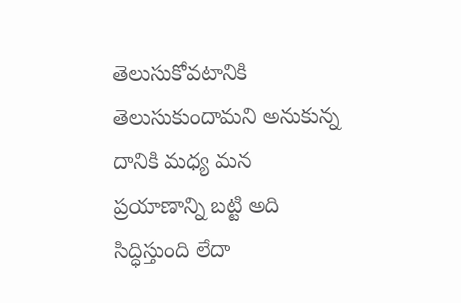తెలుసుకోవటానికి తెలుసుకుందామని అనుకున్న దానికి మధ్య మన ప్రయాణాన్ని బట్టి అది సిద్ధిస్తుంది లేదా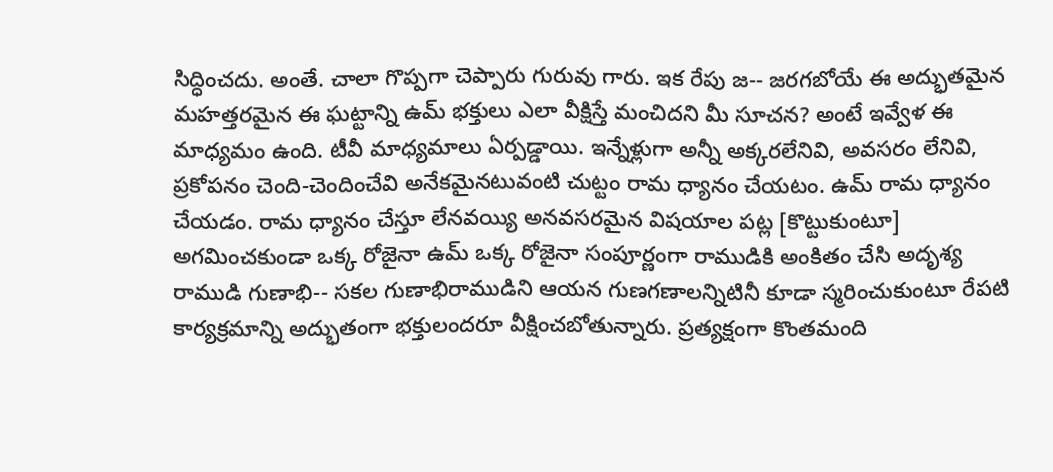సిద్ధించదు. అంతే. చాలా గొప్పగా చెప్పారు గురువు గారు. ఇక రేపు జ-- జరగబోయే ఈ అద్భుతమైన మహత్తరమైన ఈ ఘట్టాన్ని ఉమ్ భక్తులు ఎలా వీక్షిస్తే మంచిదని మీ సూచన? అంటే ఇవ్వేళ ఈ మాధ్యమం ఉంది. టీవీ మాధ్యమాలు ఏర్పడ్డాయి. ఇన్నేళ్లుగా అన్నీ అక్కరలేనివి, అవసరం లేనివి, ప్రకోపనం చెంది-చెందించేవి అనేకమైనటువంటి చుట్టం రామ ధ్యానం చేయటం. ఉమ్ రామ ధ్యానం చేయడం. రామ ధ్యానం చేస్తూ లేనవయ్యి అనవసరమైన విషయాల పట్ల [కొట్టుకుంటూ] అగమించకుండా ఒక్క రోజైనా ఉమ్ ఒక్క రోజైనా సంపూర్ణంగా రాముడికి అంకితం చేసి అదృశ్య రాముడి గుణాభి-- సకల గుణాభిరాముడిని ఆయన గుణగణాలన్నిటినీ కూడా స్మరించుకుంటూ రేపటి కార్యక్రమాన్ని అద్భుతంగా భక్తులందరూ వీక్షించబోతున్నారు. ప్రత్యక్షంగా కొంతమంది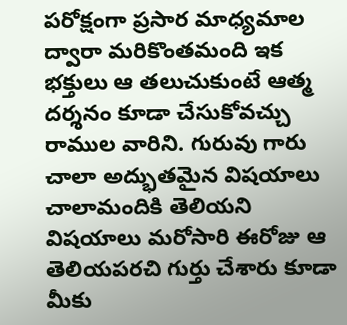పరోక్షంగా ప్రసార మాధ్యమాల ద్వారా మరికొంతమంది ఇక భక్తులు ఆ తలుచుకుంటే ఆత్మ దర్శనం కూడా చేసుకోవచ్చు రాముల వారిని. గురువు గారు చాలా అద్భుతమైన విషయాలు చాలామందికి తెలియని విషయాలు మరోసారి ఈరోజు ఆ తెలియపరచి గుర్తు చేశారు కూడా మీకు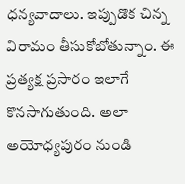ధన్యవాదాలు. ఇప్పుడొక చిన్న విరామం తీసుకోబోతున్నాం. ఈ ప్రత్యక్ష ప్రసారం ఇలాగే కొనసాగుతుంది. అలా అయోధ్యపురం నుండి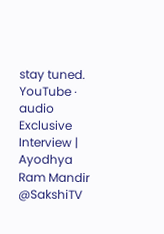stay tuned.
YouTube · audio
Exclusive Interview | Ayodhya Ram Mandir @SakshiTV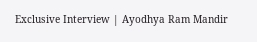Exclusive Interview | Ayodhya Ram Mandir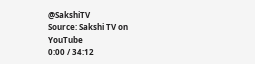@SakshiTV
Source: Sakshi TV on YouTube
0:00 / 34:12